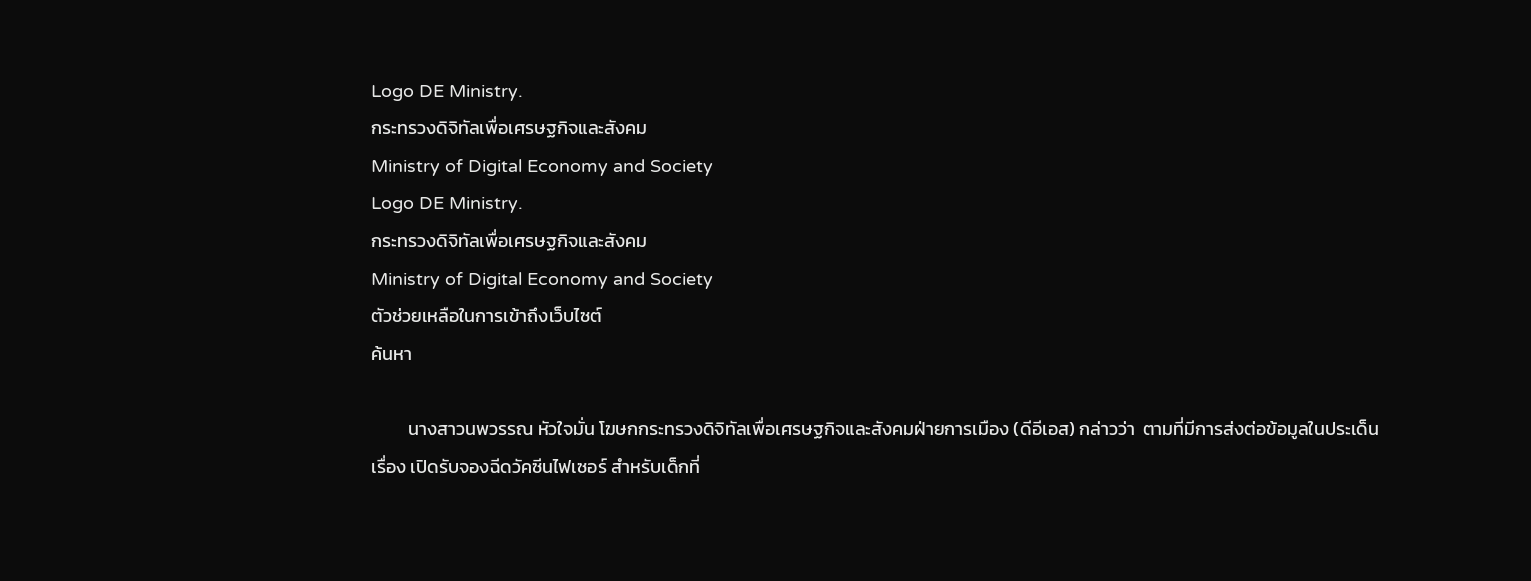Logo DE Ministry.
กระทรวงดิจิทัลเพื่อเศรษฐกิจและสังคม
Ministry of Digital Economy and Society
Logo DE Ministry.
กระทรวงดิจิทัลเพื่อเศรษฐกิจและสังคม
Ministry of Digital Economy and Society
ตัวช่วยเหลือในการเข้าถึงเว็บไซต์
ค้นหา

         นางสาวนพวรรณ หัวใจมั่น โฆษกกระทรวงดิจิทัลเพื่อเศรษฐกิจและสังคมฝ่ายการเมือง (ดีอีเอส) กล่าวว่า  ตามที่มีการส่งต่อข้อมูลในประเด็นเรื่อง เปิดรับจองฉีดวัคซีนไฟเซอร์ สำหรับเด็กที่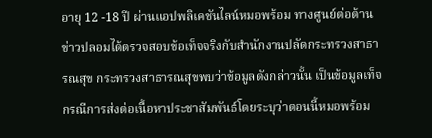อายุ 12 -18 ปี ผ่านแอปพลิเคชันไลน์หมอพร้อม ทางศูนย์ต่อต้านข่าวปลอมได้ตรวจสอบข้อเท็จจริงกับสำนักงานปลัดกระทรวงสาธารณสุข กระทรวงสาธารณสุขพบว่าข้อมูลดังกล่าวนั้น เป็นข้อมูลเท็จ            กรณีการส่งต่อเนื้อหาประชาสัมพันธ์โดยระบุว่าตอนนี้หมอพร้อม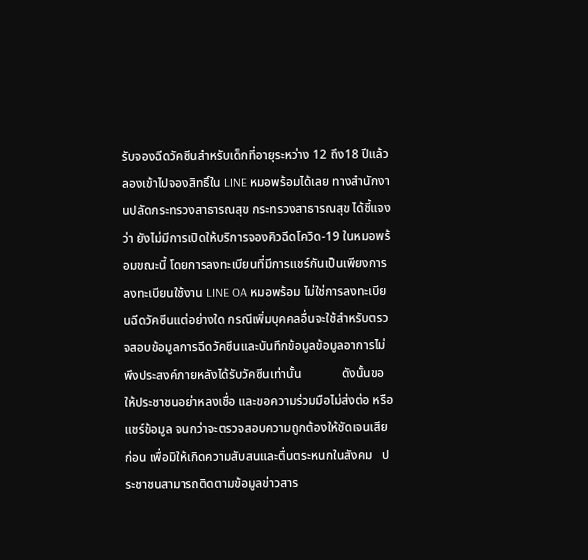รับจองฉีดวัคซีนสำหรับเด็กที่อายุระหว่าง 12 ถึง18 ปีแล้ว ลองเข้าไปจองสิทธิ์ใน LINE หมอพร้อมได้เลย ทางสำนักงานปลัดกระทรวงสาธารณสุข กระทรวงสาธารณสุข ได้ชี้แจงว่า ยังไม่มีการเปิดให้บริการจองคิวฉีดโควิด-19 ในหมอพร้อมขณะนี้ โดยการลงทะเบียนที่มีการแชร์กันเป็นเพียงการลงทะเบียนใช้งาน LINE OA หมอพร้อม ไม่ใช่การลงทะเบียนฉีดวัคซีนแต่อย่างใด กรณีเพิ่มบุคคลอื่นจะใช้สำหรับตรวจสอบข้อมูลการฉีดวัคซีนและบันทึกข้อมูลข้อมูลอาการไม่พึงประสงค์ภายหลังได้รับวัคซีนเท่านั้น             ดังนั้นขอให้ประชาชนอย่าหลงเชื่อ และขอความร่วมมือไม่ส่งต่อ หรือแชร์ข้อมูล จนกว่าจะตรวจสอบความถูกต้องให้ชัดเจนเสียก่อน เพื่อมิให้เกิดความสับสนและตื่นตระหนกในสังคม   ประชาชนสามารถติดตามข้อมูลข่าวสาร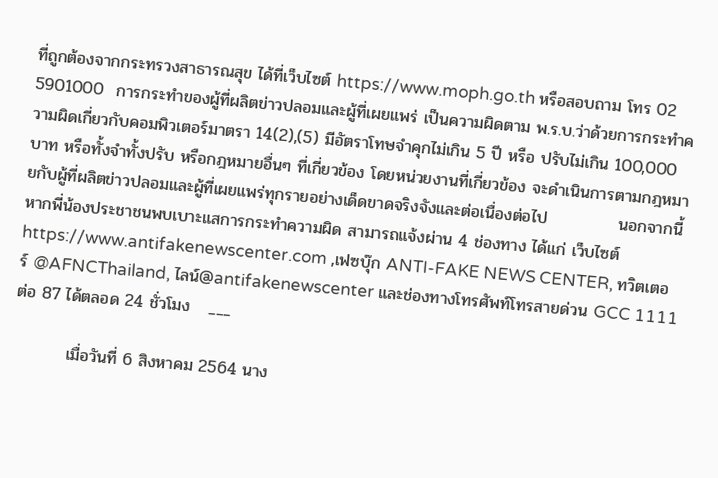ที่ถูกต้องจากกระทรวงสาธารณสุข ได้ที่เว็บไซต์ https://www.moph.go.th หรือสอบถาม โทร 02 5901000  การกระทำของผู้ที่ผลิตข่าวปลอมและผู้ที่เผยแพร่ เป็นความผิดตาม พ.ร.บ.ว่าด้วยการกระทำความผิดเกี่ยวกับคอมพิวเตอร์มาตรา 14(2),(5) มีอัตราโทษจำคุกไม่เกิน 5 ปี หรือ ปรับไม่เกิน 100,000 บาท หรือทั้งจำทั้งปรับ หรือกฎหมายอื่นๆ ที่เกี่ยวข้อง โดยหน่วยงานที่เกี่ยวข้อง จะดำเนินการตามกฎหมายกับผู้ที่ผลิตข่าวปลอมและผู้ที่เผยแพร่ทุกรายอย่างเด็ดขาดจริงจังและต่อเนื่องต่อไป            นอกจากนี้ หากพี่น้องประชาชนพบเบาะแสการกระทำความผิด สามารถแจ้งผ่าน 4 ช่องทาง ได้แก่ เว็บไซต์https://www.antifakenewscenter.com ,เฟซบุ๊ก ANTI-FAKE NEWS CENTER, ทวิตเตอร์ @AFNCThailand, ไลน์@antifakenewscenter และช่องทางโทรศัพท์โทรสายด่วน GCC 1111 ต่อ 87 ได้ตลอด 24 ชั่วโมง   ___

         เมื่อวันที่ 6 สิงหาคม 2564 นาง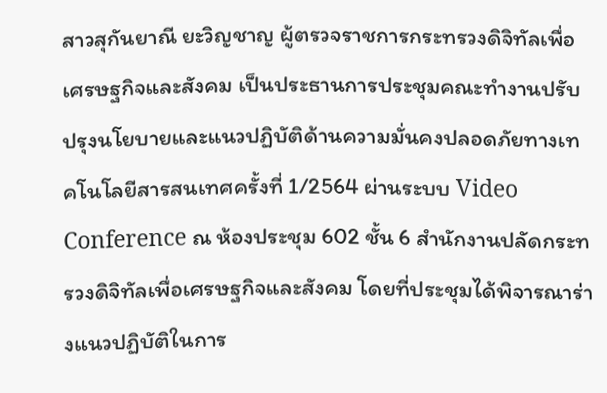สาวสุกันยาณี ยะวิญชาญ ผู้ตรวจราชการกระทรวงดิจิทัลเพื่อเศรษฐกิจและสังคม เป็นประธานการประชุมคณะทำงานปรับปรุงนโยบายและแนวปฏิบัติด้านความมั่นคงปลอดภัยทางเทคโนโลยีสารสนเทศครั้งที่ 1/2564 ผ่านระบบ Video Conference ณ ห้องประชุม 602 ชั้น 6 สำนักงานปลัดกระทรวงดิจิทัลเพื่อเศรษฐกิจและสังคม โดยที่ประชุมได้พิจารณาร่างแนวปฏิบัติในการ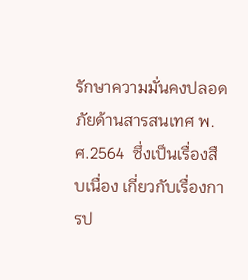รักษาความมั่นคงปลอดภัยด้านสารสนเทศ พ.ศ.2564  ซึ่งเป็นเรื่องสืบเนื่อง เกี่ยวกับเรื่องการป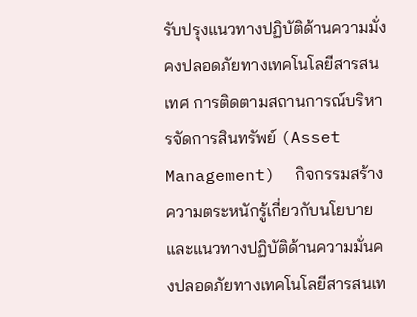รับปรุงแนวทางปฏิบัติด้านความมั่งคงปลอดภัยทางเทคโนโลยีสารสนเทศ การติดตามสถานการณ์บริหารจัดการสินทรัพย์ (Asset Management)  กิจกรรมสร้างความตระหนักรู้เกี่ยวกับนโยบายและแนวทางปฏิบัติด้านความมั่นคงปลอดภัยทางเทคโนโลยีสารสนเท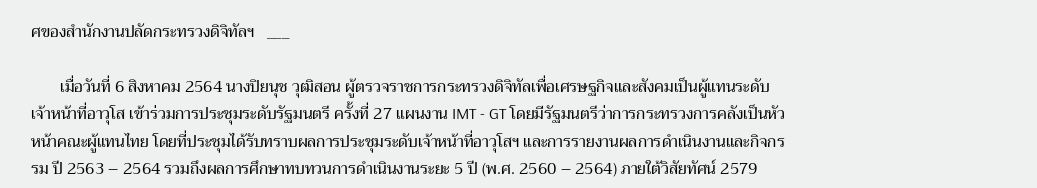ศของสำนักงานปลัดกระทรวงดิจิทัลฯ   ___

       เมื่อวันที่ 6 สิงหาคม 2564 นางปิยนุช วุฒิสอน ผู้ตรวจราชการกระทรวงดิจิทัลเพื่อเศรษฐกิจและสังคมเป็นผู้แทนระดับเจ้าหน้าที่อาวุโส เข้าร่วมการประชุมระดับรัฐมนตรี ครั้งที่ 27 แผนงาน IMT - GT โดยมีรัฐมนตรีว่าการกระทรวงการคลังเป็นหัวหน้าคณะผู้แทนไทย โดยที่ประชุมได้รับทราบผลการประชุมระดับเจ้าหน้าที่อาวุโสฯ และการรายงานผลการดำเนินงานและกิจกรรม ปี 2563 – 2564 รวมถึงผลการศึกษาทบทวนการดำเนินงานระยะ 5 ปี (พ.ศ. 2560 – 2564) ภายใต้วิสัยทัศน์ 2579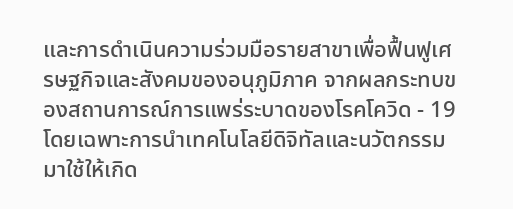และการดำเนินความร่วมมือรายสาขาเพื่อฟื้นฟูเศรษฐกิจและสังคมของอนุภูมิภาค จากผลกระทบของสถานการณ์การแพร่ระบาดของโรคโควิด - 19 โดยเฉพาะการนำเทคโนโลยีดิจิทัลและนวัตกรรมมาใช้ให้เกิด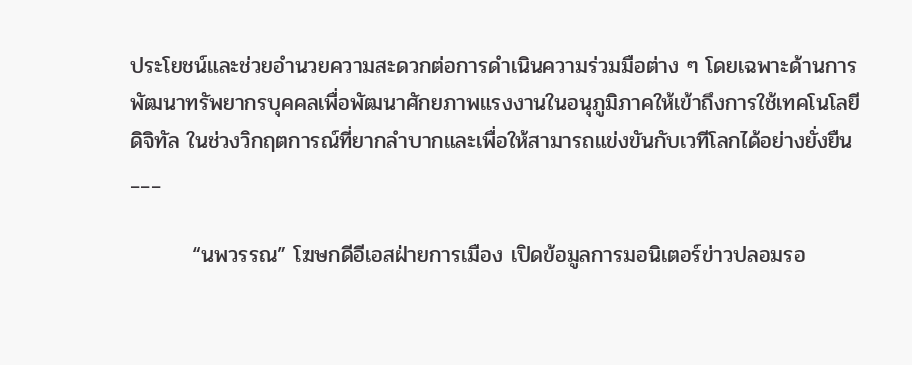ประโยชน์และช่วยอำนวยความสะดวกต่อการดำเนินความร่วมมือต่าง ๆ โดยเฉพาะด้านการพัฒนาทรัพยากรบุคคลเพื่อพัฒนาศักยภาพแรงงานในอนุภูมิภาคให้เข้าถึงการใช้เทคโนโลยีดิจิทัล ในช่วงวิกฤตการณ์ที่ยากลำบากและเพื่อให้สามารถแข่งขันกับเวทีโลกได้อย่างยั่งยืน   ___

        “นพวรรณ” โฆษกดีอีเอสฝ่ายการเมือง เปิดข้อมูลการมอนิเตอร์ข่าวปลอมรอ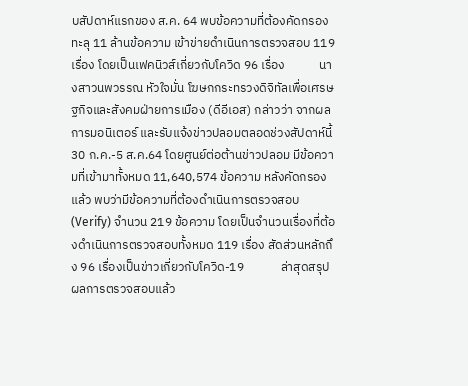บสัปดาห์แรกของ ส.ค. 64 พบข้อความที่ต้องคัดกรองทะลุ 11 ล้านข้อความ เข้าข่ายดำเนินการตรวจสอบ 119 เรื่อง โดยเป็นเฟคนิวส์เกี่ยวกับโควิด 96 เรื่อง            นางสาวนพวรรณ หัวใจมั่น โฆษกกระทรวงดิจิทัลเพื่อเศรษฐกิจและสังคมฝ่ายการเมือง (ดีอีเอส) กล่าวว่า จากผลการมอนิเตอร์ และรับแจ้งข่าวปลอมตลอดช่วงสัปดาห์นี้ 30 ก.ค.-5 ส.ค.64 โดยศูนย์ต่อต้านข่าวปลอม มีข้อความที่เข้ามาทั้งหมด 11,640,574 ข้อความ หลังคัดกรองแล้ว พบว่ามีข้อความที่ต้องดำเนินการตรวจสอบ (Verify) จำนวน 219 ข้อความ โดยเป็นจำนวนเรื่องที่ต้องดำเนินการตรวจสอบทั้งหมด 119 เรื่อง สัดส่วนหลักถึง 96 เรื่องเป็นข่าวเกี่ยวกับโควิด-19             ล่าสุดสรุปผลการตรวจสอบแล้ว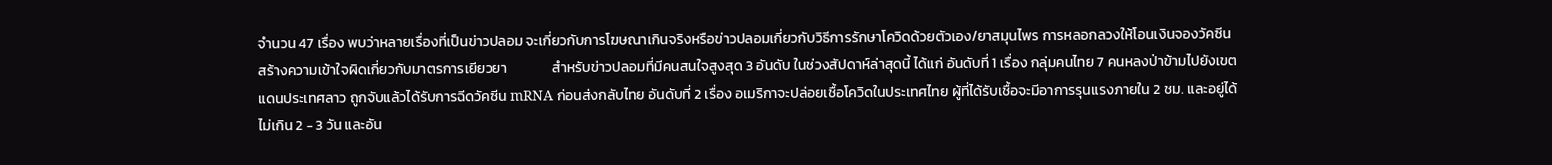จำนวน 47 เรื่อง พบว่าหลายเรื่องที่เป็นข่าวปลอม จะเกี่ยวกับการโฆษณาเกินจริงหรือข่าวปลอมเกี่ยวกับวิธีการรักษาโควิดด้วยตัวเอง/ยาสมุนไพร การหลอกลวงให้โอนเงินจองวัคซีน สร้างความเข้าใจผิดเกี่ยวกับมาตรการเยียวยา              สำหรับข่าวปลอมที่มีคนสนใจสูงสุด 3 อันดับ ในช่วงสัปดาห์ล่าสุดนี้ ได้แก่ อันดับที่ 1 เรื่อง กลุ่มคนไทย 7 คนหลงป่าข้ามไปยังเขตแดนประเทศลาว ถูกจับแล้วได้รับการฉีดวัคซีน mRNA ก่อนส่งกลับไทย อันดับที่ 2 เรื่อง อเมริกาจะปล่อยเชื้อโควิดในประเทศไทย ผู้ที่ได้รับเชื้อจะมีอาการรุนแรงภายใน 2 ชม. และอยู่ได้ไม่เกิน 2 - 3 วัน และอัน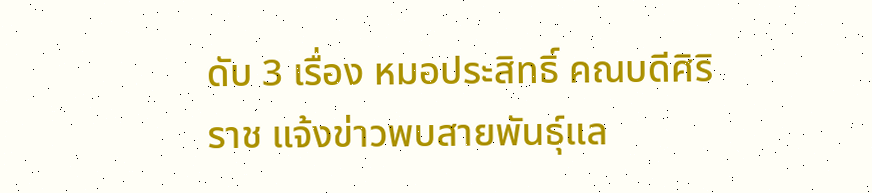ดับ 3 เรื่อง หมอประสิทธิ์ คณบดีศิริราช แจ้งข่าวพบสายพันธุ์แล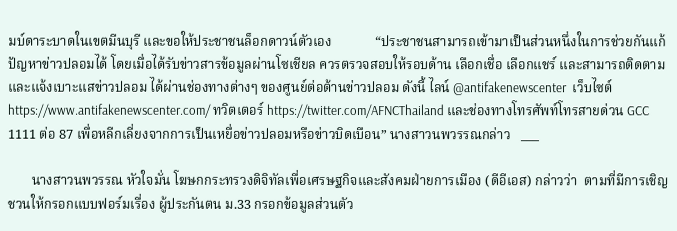มบ์ดาระบาดในเขตมีนบุรี และขอให้ประชาชนล็อกดาวน์ตัวเอง             “ประชาชนสามารถเข้ามาเป็นส่วนหนึ่งในการช่วยกันแก้ปัญหาข่าวปลอมได้ โดยเมื่อได้รับข่าวสารข้อมูลผ่านโซเชียล ควรตรวจสอบให้รอบด้าน เลือกเชื่อ เลือกแชร์ และสามารถติดตามและแจ้งเบาะแสข่าวปลอม ได้ผ่านช่องทางต่างๆ ของศูนย์ต่อต้านข่าวปลอม ดังนี้ ไลน์ @antifakenewscenter  เว็บไซต์https://www.antifakenewscenter.com/ ทวิตเตอร์ https://twitter.com/AFNCThailand และช่องทางโทรศัพท์โทรสายด่วน GCC 1111 ต่อ 87 เพื่อหลีกเลี่ยงจากการเป็นเหยื่อข่าวปลอมหรือข่าวบิดเบือน” นางสาวนพวรรณกล่าว   ___

       นางสาวนพวรรณ หัวใจมั่น โฆษกกระทรวงดิจิทัลเพื่อเศรษฐกิจและสังคมฝ่ายการเมือง (ดีอีเอส) กล่าวว่า  ตามที่มีการเชิญชวนให้กรอกแบบฟอร์มเรื่อง ผู้ประกันตน ม.33 กรอกข้อมูลส่วนตัว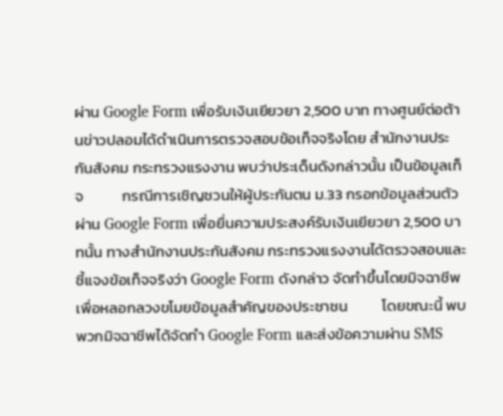ผ่าน Google Form เพื่อรับเงินเยียวยา 2,500 บาท ทางศูนย์ต่อต้านข่าวปลอมได้ดำเนินการตรวจสอบข้อเท็จจริงโดย สำนักงานประกันสังคม กระทรวงแรงงาน พบว่าประเด็นดังกล่าวนั้น เป็นข้อมูลเท็จ           กรณีการเชิญชวนให้ผู้ประกันตน ม.33 กรอกข้อมูลส่วนตัวผ่าน Google Form เพื่อยื่นความประสงค์รับเงินเยียวยา 2,500 บาทนั้น ทางสำนักงานประกันสังคม กระทรวงแรงงานได้ตรวจสอบและชี้แจงข้อเท็จจริงว่า Google Form ดังกล่าว จัดทำขึ้นโดยมิจฉาชีพเพื่อหลอกลวงขโมยข้อมูลสำคัญของประชาชน          โดยขณะนี้ พบพวกมิจฉาชีพได้จัดทำ Google Form และส่งข้อความผ่าน SMS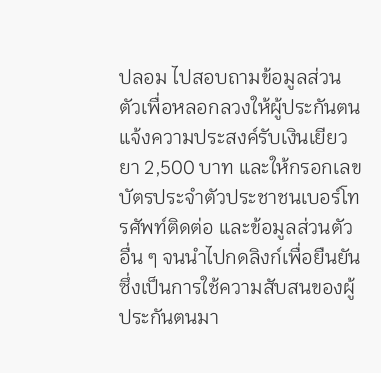ปลอม ไปสอบถามข้อมูลส่วนตัวเพื่อหลอกลวงให้ผู้ประกันตนแจ้งความประสงค์รับเงินเยียวยา 2,500 บาท และให้กรอกเลขบัตรประจําตัวประชาชนเบอร์โทรศัพท์ติดต่อ และข้อมูลส่วนตัวอื่น ๆ จนนำไปกดลิงก์เพื่อยืนยัน ซึ่งเป็นการใช้ความสับสนของผู้ประกันตนมา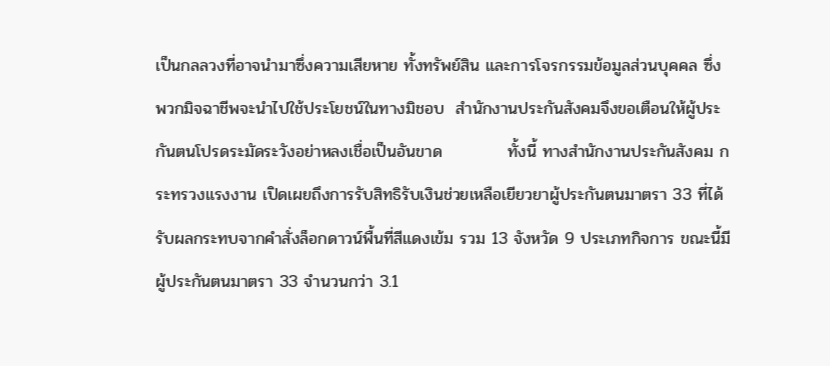เป็นกลลวงที่อาจนำมาซึ่งความเสียหาย ทั้งทรัพย์สิน และการโจรกรรมข้อมูลส่วนบุคคล ซึ่งพวกมิจฉาชีพจะนำไปใช้ประโยชน์ในทางมิชอบ  สำนักงานประกันสังคมจึงขอเตือนให้ผู้ประกันตนโปรดระมัดระวังอย่าหลงเชื่อเป็นอันขาด           ทั้งนี้ ทางสำนักงานประกันสังคม กระทรวงแรงงาน เปิดเผยถึงการรับสิทธิรับเงินช่วยเหลือเยียวยาผู้ประกันตนมาตรา 33 ที่ได้รับผลกระทบจากคำสั่งล็อกดาวน์พื้นที่สีแดงเข้ม รวม 13 จังหวัด 9 ประเภทกิจการ ขณะนี้มีผู้ประกันตนมาตรา 33 จำนวนกว่า 3.1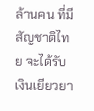ล้านคน ที่มีสัญชาติไทย จะได้รับเงินเยียวยา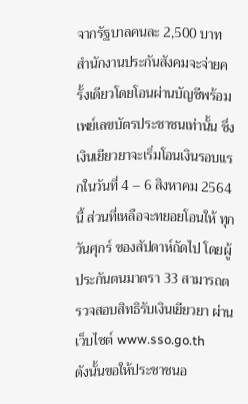จากรัฐบาลคนละ 2,500 บาท สำนักงานประกันสังคมจะจ่ายครั้งเดียวโดยโอนผ่านบัญชีพร้อมเพย์เลขบัตรประชาชนเท่านั้น ซึ่งเงินเยียวยาจะเริ่มโอนเงินรอบแรกในวันที่ 4 – 6 สิงหาคม 2564 นี้ ส่วนที่เหลือจะทยอยโอนให้ ทุกวันศุกร์ ของสัปดาห์ถัดไป โดยผู้ประกันตนมาตรา 33 สามารถตรวจสอบสิทธิรับเงินเยียวยา ผ่านเว็บไซต์ www.sso.go.th           ดังนั้นขอให้ประชาชนอ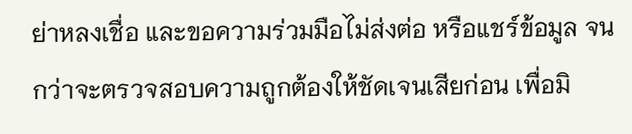ย่าหลงเชื่อ และขอความร่วมมือไม่ส่งต่อ หรือแชร์ข้อมูล จนกว่าจะตรวจสอบความถูกต้องให้ชัดเจนเสียก่อน เพื่อมิ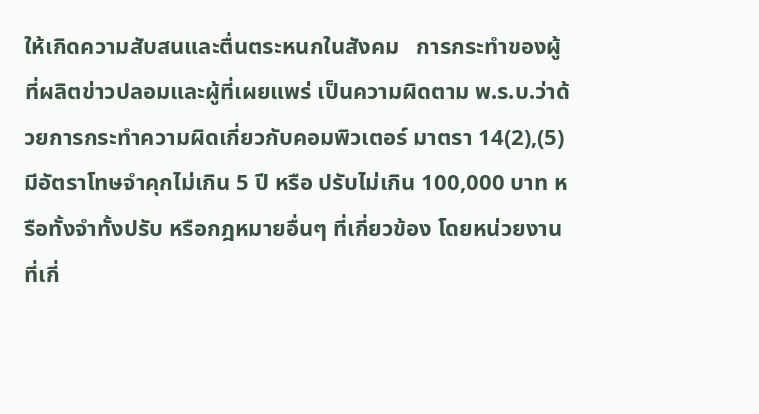ให้เกิดความสับสนและตื่นตระหนกในสังคม   การกระทำของผู้ที่ผลิตข่าวปลอมและผู้ที่เผยแพร่ เป็นความผิดตาม พ.ร.บ.ว่าด้วยการกระทำความผิดเกี่ยวกับคอมพิวเตอร์ มาตรา 14(2),(5) มีอัตราโทษจำคุกไม่เกิน 5 ปี หรือ ปรับไม่เกิน 100,000 บาท หรือทั้งจำทั้งปรับ หรือกฎหมายอื่นๆ ที่เกี่ยวข้อง โดยหน่วยงานที่เกี่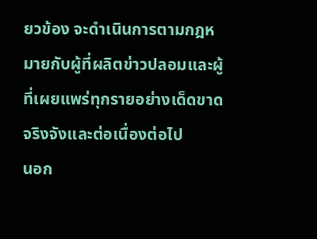ยวข้อง จะดำเนินการตามกฎหมายกับผู้ที่ผลิตข่าวปลอมและผู้ที่เผยแพร่ทุกรายอย่างเด็ดขาดจริงจังและต่อเนื่องต่อไป            นอก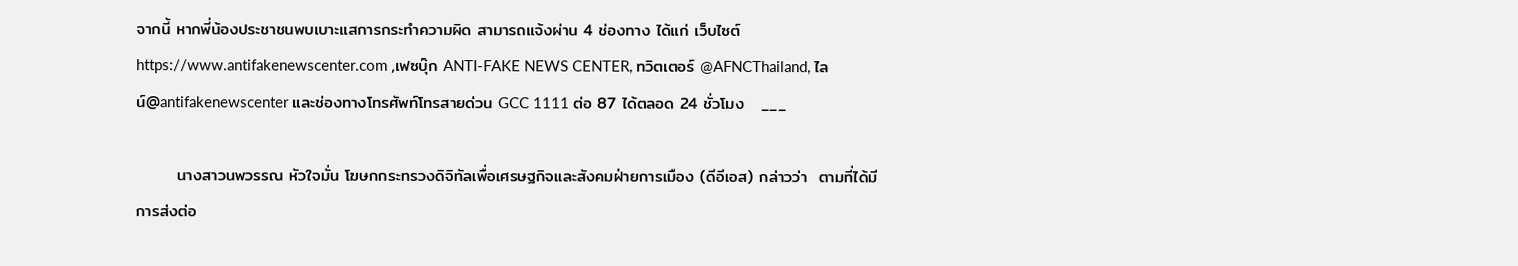จากนี้ หากพี่น้องประชาชนพบเบาะแสการกระทำความผิด สามารถแจ้งผ่าน 4 ช่องทาง ได้แก่ เว็บไซต์https://www.antifakenewscenter.com ,เฟซบุ๊ก ANTI-FAKE NEWS CENTER, ทวิตเตอร์ @AFNCThailand, ไลน์@antifakenewscenter และช่องทางโทรศัพท์โทรสายด่วน GCC 1111 ต่อ 87 ได้ตลอด 24 ชั่วโมง   ___

       นางสาวนพวรรณ หัวใจมั่น โฆษกกระทรวงดิจิทัลเพื่อเศรษฐกิจและสังคมฝ่ายการเมือง (ดีอีเอส) กล่าวว่า  ตามที่ได้มีการส่งต่อ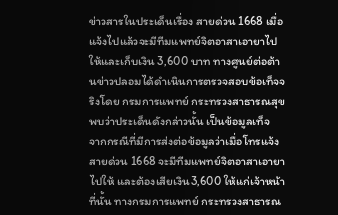ข่าวสารในประเด็นเรื่อง สายด่วน 1668 เมื่อแจ้งไปแล้วจะมีทีมแพทย์จิตอาสาเอายาไปให้และเก็บเงิน 3,600 บาท ทางศูนย์ต่อต้านข่าวปลอมได้ดำเนินการตรวจสอบข้อเท็จจริงโดย กรมการแพทย์ กระทรวงสาธารณสุข พบว่าประเด็นดังกล่าวนั้น เป็นข้อมูลเท็จ           จากกรณีที่มีการส่งต่อข้อมูลว่าเมื่อโทรแจ้งสายด่วน 1668 จะมีทีมแพทย์จิตอาสาเอายาไปให้ และต้องเสียเงิน3,600 ให้แก่เจ้าหน้าที่นั้น ทางกรมการแพทย์ กระทรวงสาธารณ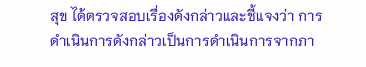สุข ได้ตรวจสอบเรื่องดังกล่าวและชี้แจงว่า การดำเนินการดังกล่าวเป็นการดำเนินการจากภา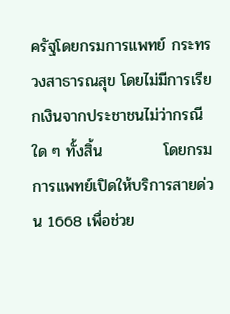ครัฐโดยกรมการแพทย์ กระทรวงสาธารณสุข โดยไม่มีการเรียกเงินจากประชาชนไม่ว่ากรณีใด ๆ ทั้งสิ้น           โดยกรมการแพทย์เปิดให้บริการสายด่วน 1668 เพื่อช่วย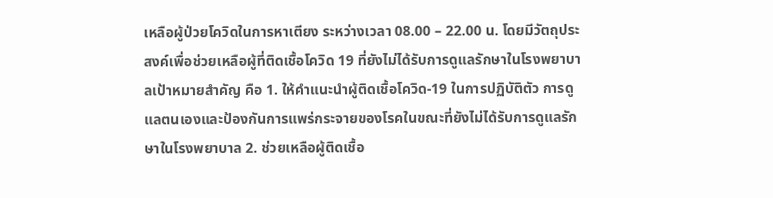เหลือผู้ป่วยโควิดในการหาเตียง ระหว่างเวลา 08.00 – 22.00 น. โดยมีวัตถุประสงค์เพื่อช่วยเหลือผู้ที่ติดเชื้อโควิด 19 ที่ยังไม่ได้รับการดูแลรักษาในโรงพยาบาลเป้าหมายสำคัญ คือ 1. ให้คำแนะนำผู้ติดเชื้อโควิด-19 ในการปฏิบัติตัว การดูแลตนเองและป้องกันการแพร่กระจายของโรคในขณะที่ยังไม่ได้รับการดูแลรักษาในโรงพยาบาล 2. ช่วยเหลือผู้ติดเชื้อ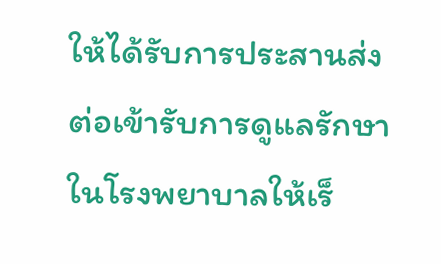ให้ได้รับการประสานส่งต่อเข้ารับการดูแลรักษาในโรงพยาบาลให้เร็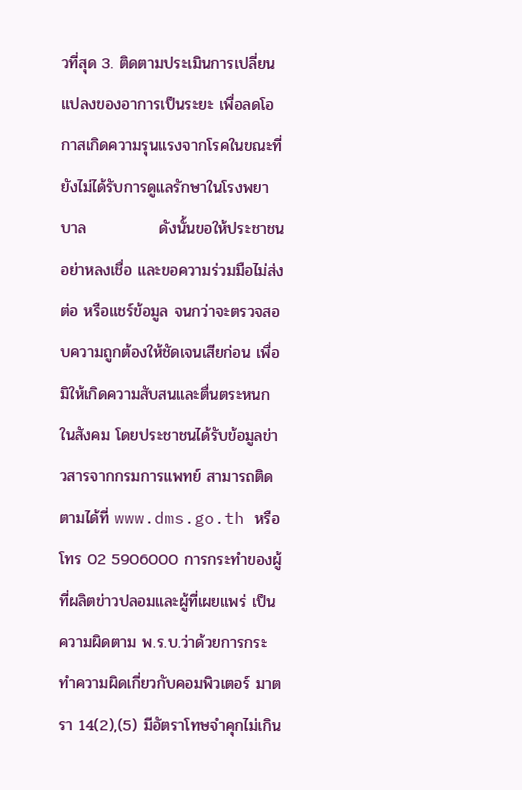วที่สุด 3. ติดตามประเมินการเปลี่ยนแปลงของอาการเป็นระยะ เพื่อลดโอกาสเกิดความรุนแรงจากโรคในขณะที่ยังไม่ได้รับการดูแลรักษาในโรงพยาบาล             ดังนั้นขอให้ประชาชนอย่าหลงเชื่อ และขอความร่วมมือไม่ส่งต่อ หรือแชร์ข้อมูล จนกว่าจะตรวจสอบความถูกต้องให้ชัดเจนเสียก่อน เพื่อมิให้เกิดความสับสนและตื่นตระหนกในสังคม โดยประชาชนได้รับข้อมูลข่าวสารจากกรมการแพทย์ สามารถติดตามได้ที่ www.dms.go.th หรือโทร 02 5906000 การกระทำของผู้ที่ผลิตข่าวปลอมและผู้ที่เผยแพร่ เป็นความผิดตาม พ.ร.บ.ว่าด้วยการกระทำความผิดเกี่ยวกับคอมพิวเตอร์ มาตรา 14(2),(5) มีอัตราโทษจำคุกไม่เกิน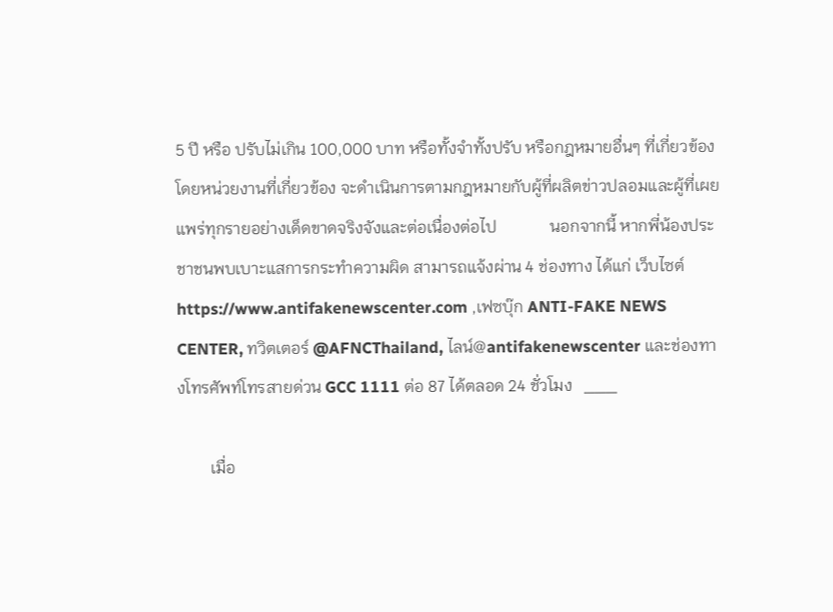5 ปี หรือ ปรับไม่เกิน 100,000 บาท หรือทั้งจำทั้งปรับ หรือกฎหมายอื่นๆ ที่เกี่ยวข้อง โดยหน่วยงานที่เกี่ยวข้อง จะดำเนินการตามกฎหมายกับผู้ที่ผลิตข่าวปลอมและผู้ที่เผยแพร่ทุกรายอย่างเด็ดขาดจริงจังและต่อเนื่องต่อไป             นอกจากนี้ หากพี่น้องประชาชนพบเบาะแสการกระทำความผิด สามารถแจ้งผ่าน 4 ช่องทาง ได้แก่ เว็บไซต์https://www.antifakenewscenter.com ,เฟซบุ๊ก ANTI-FAKE NEWS CENTER, ทวิตเตอร์ @AFNCThailand, ไลน์@antifakenewscenter และช่องทางโทรศัพท์โทรสายด่วน GCC 1111 ต่อ 87 ได้ตลอด 24 ชั่วโมง   ___

        เมื่อ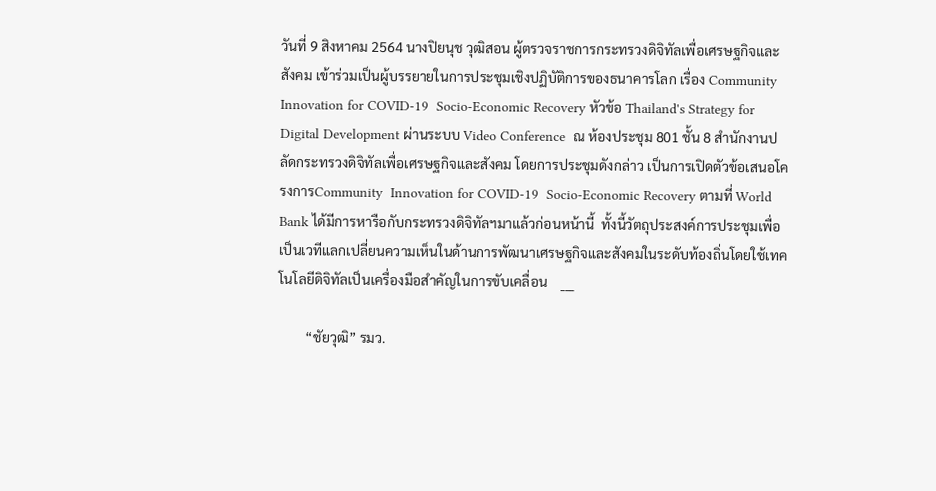วันที่ 9 สิงหาคม 2564 นางปิยนุช วุฒิสอน ผู้ตรวจราชการกระทรวงดิจิทัลเพื่อเศรษฐกิจและสังคม เข้าร่วมเป็นผู้บรรยายในการประชุมเชิงปฏิบัติการของธนาคารโลก เรื่อง Community  Innovation for COVID-19  Socio-Economic Recovery หัวข้อ Thailand's Strategy for Digital Development ผ่านระบบ Video Conference  ณ ห้องประชุม 801 ชั้น 8 สำนักงานปลัดกระทรวงดิจิทัลเพื่อเศรษฐกิจและสังคม โดยการประชุมดังกล่าว เป็นการเปิดตัวข้อเสนอโครงการCommunity  Innovation for COVID-19  Socio-Economic Recovery ตามที่ World Bank ได้มีการหารือกับกระทรวงดิจิทัลฯมาแล้วก่อนหน้านี้  ทั้งนี้วัตถุประสงค์การประชุมเพื่อเป็นเวทีแลกเปลี่ยนความเห็นในด้านการพัฒนาเศรษฐกิจและสังคมในระดับท้องถิ่นโดยใช้เทคโนโลยีดิจิทัลเป็นเครื่องมือสำคัญในการขับเคลื่อน    ___

        “ชัยวุฒิ” รมว.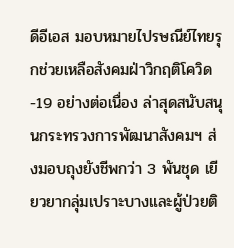ดีอีเอส มอบหมายไปรษณีย์ไทยรุกช่วยเหลือสังคมฝ่าวิกฤติโควิด-19 อย่างต่อเนื่อง ล่าสุดสนับสนุนกระทรวงการพัฒนาสังคมฯ ส่งมอบถุงยังชีพกว่า 3 พันชุด เยียวยากลุ่มเปราะบางและผู้ป่วยติ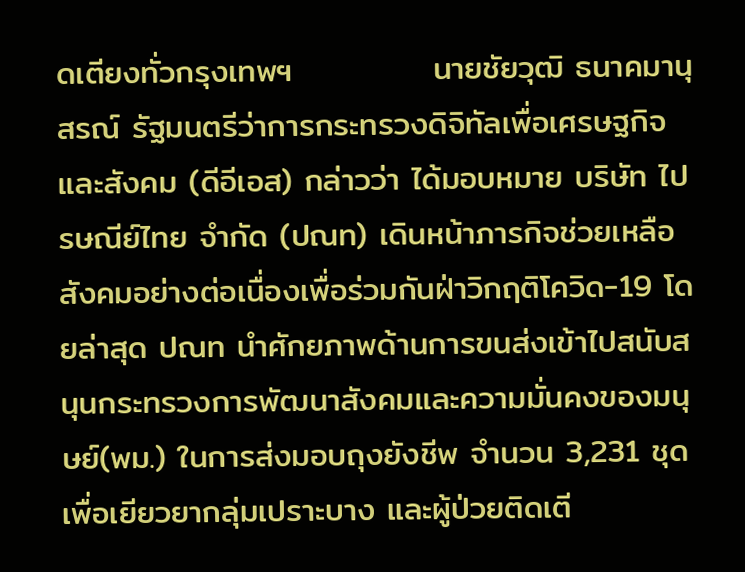ดเตียงทั่วกรุงเทพฯ            นายชัยวุฒิ ธนาคมานุสรณ์ รัฐมนตรีว่าการกระทรวงดิจิทัลเพื่อเศรษฐกิจและสังคม (ดีอีเอส) กล่าวว่า ได้มอบหมาย บริษัท ไปรษณีย์ไทย จำกัด (ปณท) เดินหน้าภารกิจช่วยเหลือสังคมอย่างต่อเนื่องเพื่อร่วมกันฝ่าวิกฤติโควิด-19 โดยล่าสุด ปณท นำศักยภาพด้านการขนส่งเข้าไปสนับสนุนกระทรวงการพัฒนาสังคมและความมั่นคงของมนุษย์(พม.) ในการส่งมอบถุงยังชีพ จำนวน 3,231 ชุด เพื่อเยียวยากลุ่มเปราะบาง และผู้ป่วยติดเตี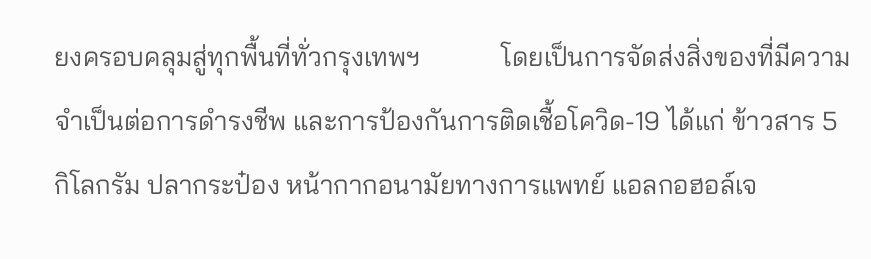ยงครอบคลุมสู่ทุกพื้นที่ทั่วกรุงเทพฯ            โดยเป็นการจัดส่งสิ่งของที่มีความจำเป็นต่อการดำรงชีพ และการป้องกันการติดเชื้อโควิด-19 ได้แก่ ข้าวสาร 5 กิโลกรัม ปลากระป๋อง หน้ากากอนามัยทางการแพทย์ แอลกอฮอล์เจ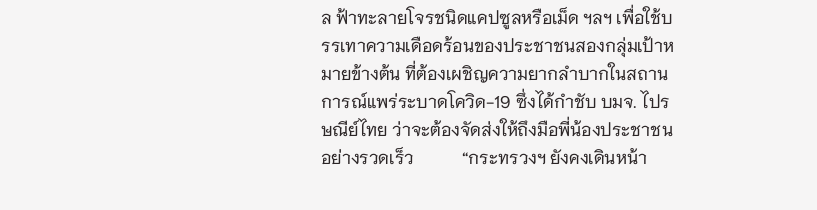ล ฟ้าทะลายโจรชนิดแคปซูลหรือเม็ด ฯลฯ เพื่อใช้บรรเทาความเดือดร้อนของประชาชนสองกลุ่มเป้าหมายข้างต้น ที่ต้องเผชิญความยากลำบากในสถานการณ์แพร่ระบาดโควิด-19 ซึ่งได้กำชับ บมจ. ไปรษณีย์ไทย ว่าจะต้องจัดส่งให้ถึงมือพี่น้องประชาชนอย่างรวดเร็ว           “กระทรวงฯ ยังคงเดินหน้า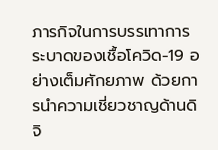ภารกิจในการบรรเทาการระบาดของเชื้อโควิด-19 อย่างเต็มศักยภาพ ด้วยการนำความเชี่ยวชาญด้านดิจิ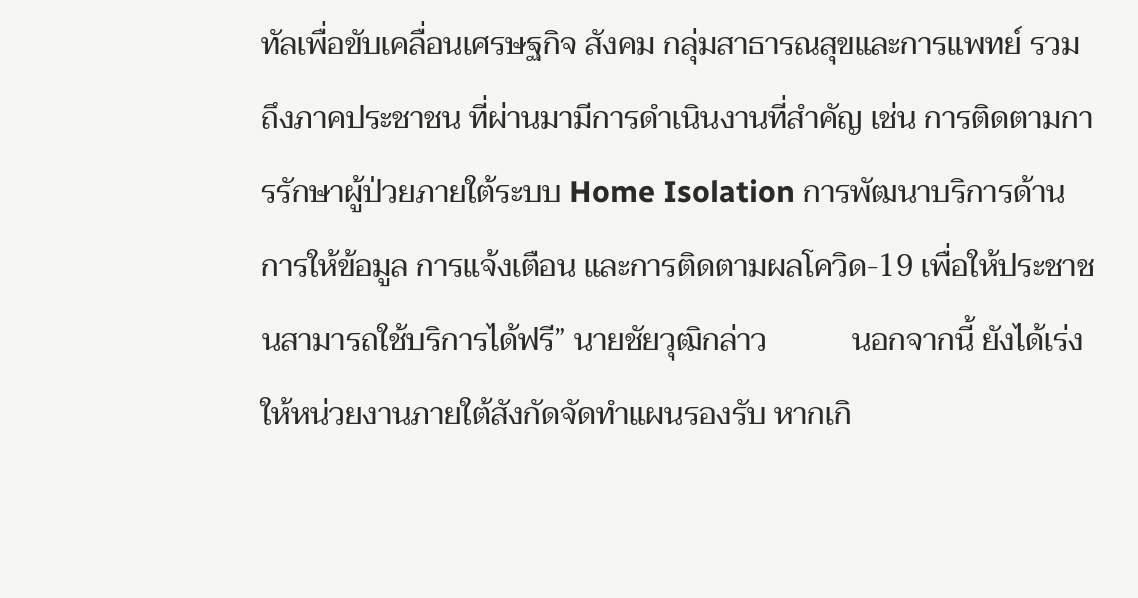ทัลเพื่อขับเคลื่อนเศรษฐกิจ สังคม กลุ่มสาธารณสุขและการแพทย์ รวมถึงภาคประชาชน ที่ผ่านมามีการดำเนินงานที่สำคัญ เช่น การติดตามการรักษาผู้ป่วยภายใต้ระบบ Home Isolation การพัฒนาบริการด้านการให้ข้อมูล การแจ้งเตือน และการติดตามผลโควิด-19 เพื่อให้ประชาชนสามารถใช้บริการได้ฟรี” นายชัยวุฒิกล่าว           นอกจากนี้ ยังได้เร่งให้หน่วยงานภายใต้สังกัดจัดทำแผนรองรับ หากเกิ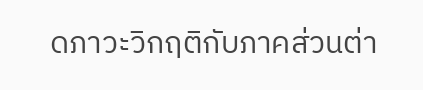ดภาวะวิกฤติกับภาคส่วนต่า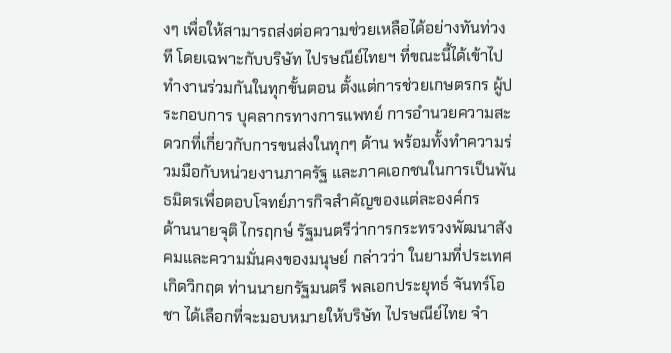งๆ เพื่อให้สามารถส่งต่อความช่วยเหลือได้อย่างทันท่วงที โดยเฉพาะกับบริษัท ไปรษณีย์ไทยฯ ที่ขณะนี้ได้เข้าไปทำงานร่วมกันในทุกขั้นตอน ตั้งแต่การช่วยเกษตรกร ผู้ประกอบการ บุคลากรทางการแพทย์ การอำนวยความสะดวกที่เกี่ยวกับการขนส่งในทุกๆ ด้าน พร้อมทั้งทำความร่วมมือกับหน่วยงานภาครัฐ และภาคเอกชนในการเป็นพันธมิตรเพื่อตอบโจทย์ภารกิจสำคัญของแต่ละองค์กร            ด้านนายจุติ ไกรฤกษ์ รัฐมนตรีว่าการกระทรวงพัฒนาสังคมและความมั่นคงของมนุษย์ กล่าวว่า ในยามที่ประเทศเกิดวิกฤต ท่านนายกรัฐมนตรี พลเอกประยุทธ์ จันทร์โอชา ได้เลือกที่จะมอบหมายให้บริษัท ไปรษณีย์ไทย จำ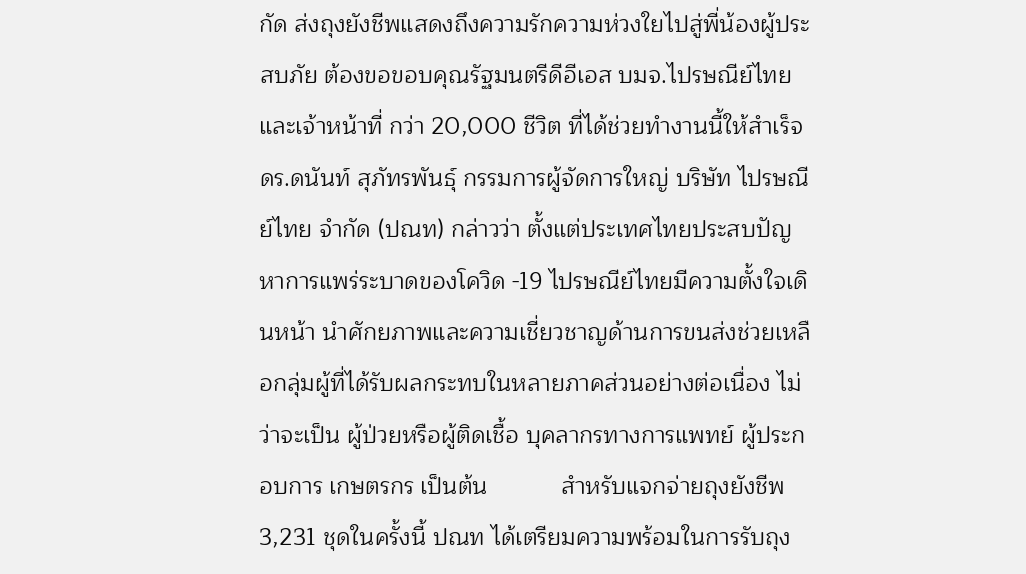กัด ส่งถุงยังชีพแสดงถึงความรักความห่วงใยไปสู่พี่น้องผู้ประสบภัย ต้องขอขอบคุณรัฐมนตรีดีอีเอส บมจ.ไปรษณีย์ไทย และเจ้าหน้าที่ กว่า 20,000 ชีวิต ที่ได้ช่วยทำงานนี้ให้สำเร็จ           ดร.ดนันท์ สุภัทรพันธุ์ กรรมการผู้จัดการใหญ่ บริษัท ไปรษณีย์ไทย จำกัด (ปณท) กล่าวว่า ตั้งแต่ประเทศไทยประสบปัญหาการแพร่ระบาดของโควิด -19 ไปรษณีย์ไทยมีความตั้งใจเดินหน้า นำศักยภาพและความเชี่ยวชาญด้านการขนส่งช่วยเหลือกลุ่มผู้ที่ได้รับผลกระทบในหลายภาคส่วนอย่างต่อเนื่อง ไม่ว่าจะเป็น ผู้ป่วยหรือผู้ติดเชื้อ บุคลากรทางการแพทย์ ผู้ประกอบการ เกษตรกร เป็นต้น           สำหรับแจกจ่ายถุงยังชีพ 3,231 ชุดในครั้งนี้ ปณท ได้เตรียมความพร้อมในการรับถุง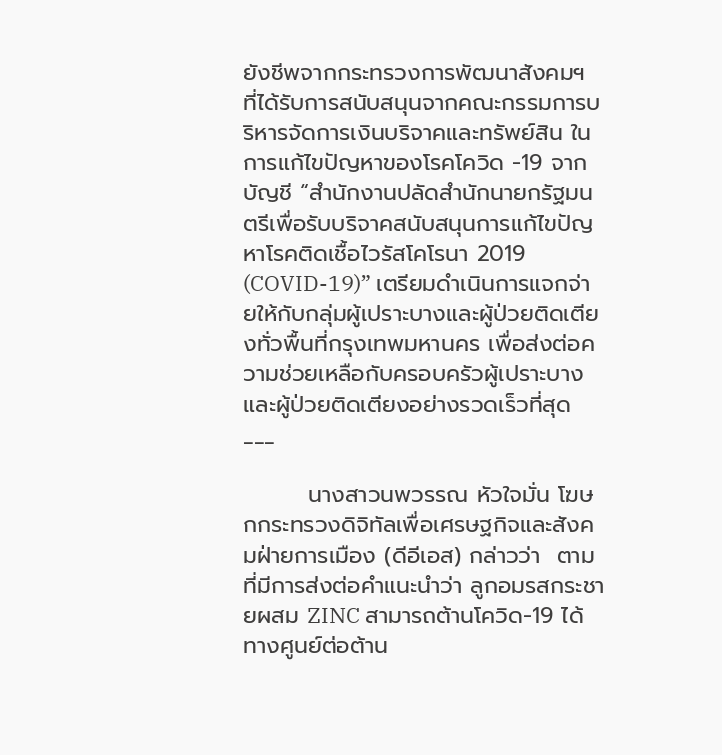ยังชีพจากกระทรวงการพัฒนาสังคมฯ ที่ได้รับการสนับสนุนจากคณะกรรมการบริหารจัดการเงินบริจาคและทรัพย์สิน ในการแก้ไขปัญหาของโรคโควิด -19 จากบัญชี “สำนักงานปลัดสำนักนายกรัฐมนตรีเพื่อรับบริจาคสนับสนุนการแก้ไขปัญหาโรคติดเชื้อไวรัสโคโรนา 2019 (COVID-19)” เตรียมดำเนินการแจกจ่ายให้กับกลุ่มผู้เปราะบางและผู้ป่วยติดเตียงทั่วพื้นที่กรุงเทพมหานคร เพื่อส่งต่อความช่วยเหลือกับครอบครัวผู้เปราะบาง และผู้ป่วยติดเตียงอย่างรวดเร็วที่สุด   ___

        นางสาวนพวรรณ หัวใจมั่น โฆษกกระทรวงดิจิทัลเพื่อเศรษฐกิจและสังคมฝ่ายการเมือง (ดีอีเอส) กล่าวว่า  ตามที่มีการส่งต่อคำแนะนำว่า ลูกอมรสกระชายผสม ZINC สามารถต้านโควิด-19 ได้ ทางศูนย์ต่อต้าน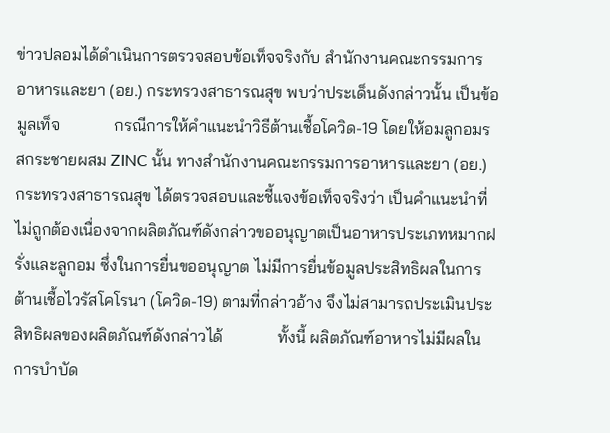ข่าวปลอมได้ดำเนินการตรวจสอบข้อเท็จจริงกับ สำนักงานคณะกรรมการอาหารและยา (อย.) กระทรวงสาธารณสุข พบว่าประเด็นดังกล่าวนั้น เป็นข้อมูลเท็จ             กรณีการให้คำแนะนำวิธีต้านเชื้อโควิด-19 โดยให้อมลูกอมรสกระชายผสม ZINC นั้น ทางสำนักงานคณะกรรมการอาหารและยา (อย.) กระทรวงสาธารณสุข ได้ตรวจสอบและชี้แจงข้อเท็จจริงว่า เป็นคำแนะนำที่ไม่ถูกต้องเนื่องจากผลิตภัณฑ์ดังกล่าวขออนุญาตเป็นอาหารประเภทหมากฝรั่งและลูกอม ซึ่งในการยื่นขออนุญาต ไม่มีการยื่นข้อมูลประสิทธิผลในการต้านเชื้อไวรัสโคโรนา (โควิด-19) ตามที่กล่าวอ้าง จึงไม่สามารถประเมินประสิทธิผลของผลิตภัณฑ์ดังกล่าวได้             ทั้งนี้ ผลิตภัณฑ์อาหารไม่มีผลในการบำบัด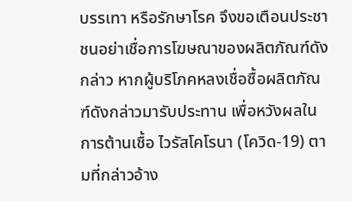บรรเทา หรือรักษาโรค จึงขอเตือนประชาชนอย่าเชื่อการโฆษณาของผลิตภัณฑ์ดังกล่าว หากผู้บริโภคหลงเชื่อซื้อผลิตภัณฑ์ดังกล่าวมารับประทาน เพื่อหวังผลในการต้านเชื้อ ไวรัสโคโรนา (โควิด-19) ตามที่กล่าวอ้าง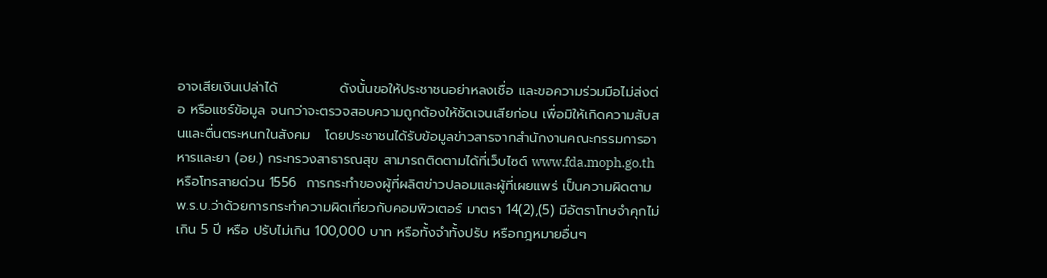อาจเสียเงินเปล่าได้             ดังนั้นขอให้ประชาชนอย่าหลงเชื่อ และขอความร่วมมือไม่ส่งต่อ หรือแชร์ข้อมูล จนกว่าจะตรวจสอบความถูกต้องให้ชัดเจนเสียก่อน เพื่อมิให้เกิดความสับสนและตื่นตระหนกในสังคม   โดยประชาชนได้รับข้อมูลข่าวสารจากสำนักงานคณะกรรมการอาหารและยา (อย.) กระทรวงสาธารณสุข สามารถติดตามได้ที่เว็บไซต์ www.fda.moph.go.th หรือโทรสายด่วน 1556  การกระทำของผู้ที่ผลิตข่าวปลอมและผู้ที่เผยแพร่ เป็นความผิดตาม พ.ร.บ.ว่าด้วยการกระทำความผิดเกี่ยวกับคอมพิวเตอร์ มาตรา 14(2),(5) มีอัตราโทษจำคุกไม่เกิน 5 ปี หรือ ปรับไม่เกิน 100,000 บาท หรือทั้งจำทั้งปรับ หรือกฎหมายอื่นๆ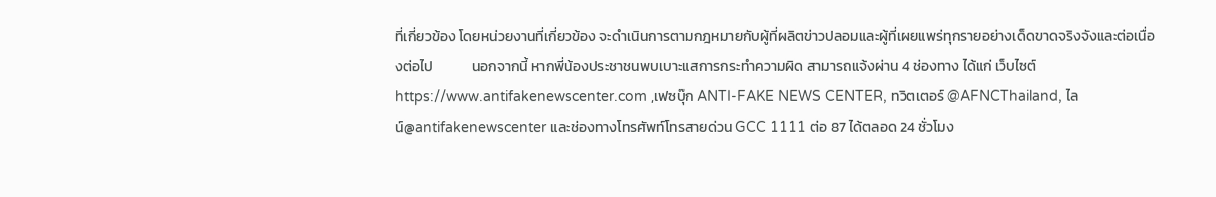ที่เกี่ยวข้อง โดยหน่วยงานที่เกี่ยวข้อง จะดำเนินการตามกฎหมายกับผู้ที่ผลิตข่าวปลอมและผู้ที่เผยแพร่ทุกรายอย่างเด็ดขาดจริงจังและต่อเนื่องต่อไป            นอกจากนี้ หากพี่น้องประชาชนพบเบาะแสการกระทำความผิด สามารถแจ้งผ่าน 4 ช่องทาง ได้แก่ เว็บไซต์https://www.antifakenewscenter.com ,เฟซบุ๊ก ANTI-FAKE NEWS CENTER, ทวิตเตอร์ @AFNCThailand, ไลน์@antifakenewscenter และช่องทางโทรศัพท์โทรสายด่วน GCC 1111 ต่อ 87 ได้ตลอด 24 ชั่วโมง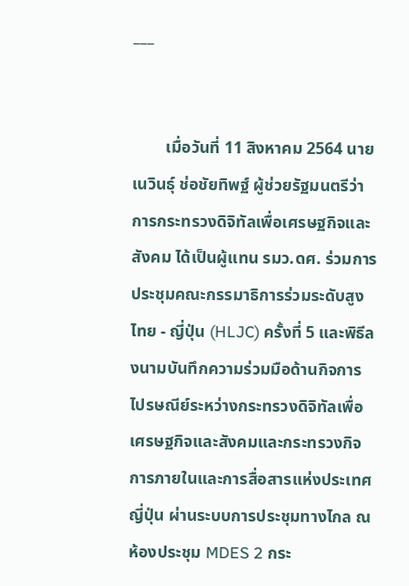___


        เมื่อวันที่ 11 สิงหาคม 2564 นายเนวินธุ์ ช่อชัยทิพฐ์ ผู้ช่วยรัฐมนตรีว่าการกระทรวงดิจิทัลเพื่อเศรษฐกิจและสังคม ได้เป็นผู้แทน รมว.ดศ. ร่วมการประชุมคณะกรรมาธิการร่วมระดับสูงไทย - ญี่ปุ่น (HLJC) ครั้งที่ 5 และพิธีลงนามบันทึกความร่วมมือด้านกิจการไปรษณีย์ระหว่างกระทรวงดิจิทัลเพื่อเศรษฐกิจและสังคมและกระทรวงกิจการภายในและการสื่อสารแห่งประเทศญี่ปุ่น ผ่านระบบการประชุมทางไกล ณ ห้องประชุม MDES 2 กระ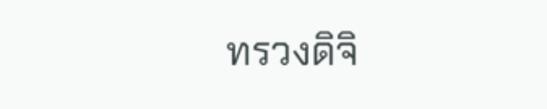ทรวงดิจิ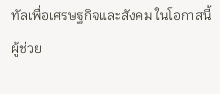ทัลเพื่อเศรษฐกิจและสังคม ในโอกาสนี้ ผู้ช่วย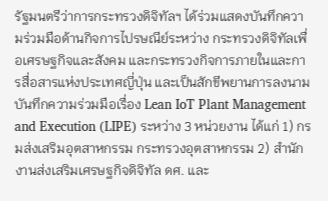รัฐมนตรีว่าการกระทรวงดิจิทัลฯ ได้ร่วมแสดงบันทึกความร่วมมือด้านกิจการไปรษณีย์ระหว่าง กระทรวงดิจิทัลเพื่อเศรษฐกิจและสังคม และกระทรวงกิจการภายในและการสื่อสารแห่งประเทศญี่ปุ่น และเป็นสักขีพยานการลงนามบันทึกความร่วมมือเรื่อง Lean IoT Plant Management and Execution (LIPE) ระหว่าง 3 หน่วยงาน ได้แก่ 1) กรมส่งเสริมอุตสาหกรรม กระทรวงอุตสาหกรรม 2) สำนักงานส่งเสริมเศรษฐกิจดิจิทัล ดศ. และ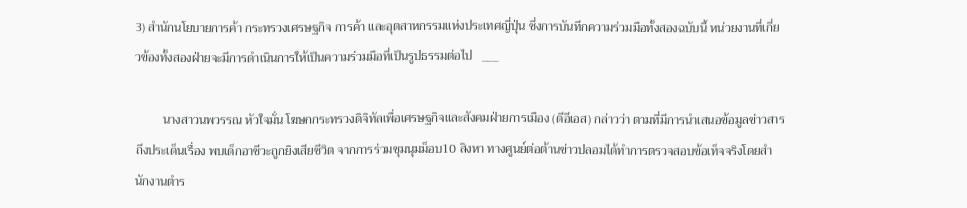3) สำนักนโยบายการค้า กระทรวงเศรษฐกิจ การค้า และอุตสาหกรรมแห่งประเทศญี่ปุ่น ซึ่งการบันทึกความร่วมมือทั้งสองฉบับนี้ หน่วยงานที่เกี่ยวข้องทั้งสองฝ่ายจะมีการดำเนินการให้เป็นความร่วมมือที่เป็นรูปธรรมต่อไป   ___

         นางสาวนพวรรณ หัวใจมั่น โฆษกกระทรวงดิจิทัลเพื่อเศรษฐกิจและสังคมฝ่ายการเมือง (ดีอีเอส) กล่าวว่า ตามที่มีการนำเสนอข้อมูลข่าวสารถึงประเด็นเรื่อง พบเด็กอาชีวะถูกยิงเสียชีวิต จากการร่วมชุมนุมม็อบ10 สิงหา ทางศูนย์ต่อต้านข่าวปลอมได้ทำการตรวจสอบข้อเท็จจริงโดยสำนักงานตำร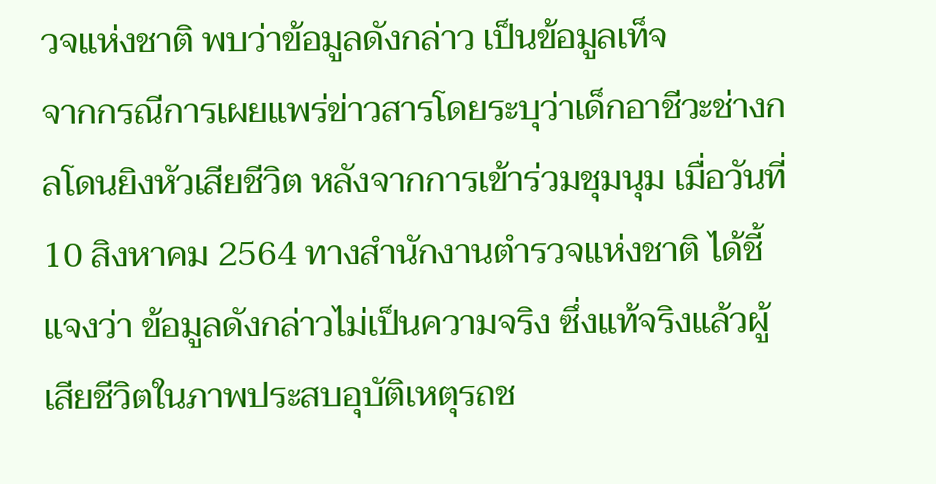วจแห่งชาติ พบว่าข้อมูลดังกล่าว เป็นข้อมูลเท็จ              จากกรณีการเผยแพร่ข่าวสารโดยระบุว่าเด็กอาชีวะช่างกลโดนยิงหัวเสียชีวิต หลังจากการเข้าร่วมชุมนุม เมื่อวันที่ 10 สิงหาคม 2564 ทางสำนักงานตำรวจแห่งชาติ ได้ชี้แจงว่า ข้อมูลดังกล่าวไม่เป็นความจริง ซึ่งแท้จริงแล้วผู้เสียชีวิตในภาพประสบอุบัติเหตุรถช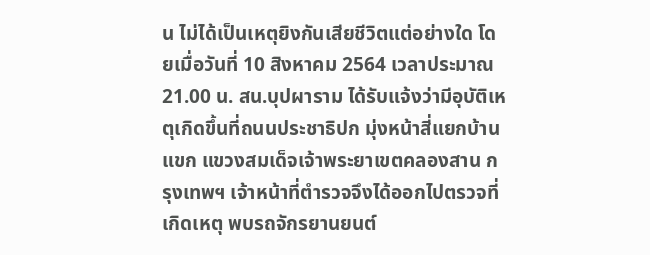น ไม่ได้เป็นเหตุยิงกันเสียชีวิตแต่อย่างใด โดยเมื่อวันที่ 10 สิงหาคม 2564 เวลาประมาณ21.00 น. สน.บุปผาราม ได้รับแจ้งว่ามีอุบัติเหตุเกิดขึ้นที่ถนนประชาธิปก มุ่งหน้าสี่แยกบ้านแขก แขวงสมเด็จเจ้าพระยาเขตคลองสาน กรุงเทพฯ เจ้าหน้าที่ตำรวจจึงได้ออกไปตรวจที่เกิดเหตุ พบรถจักรยานยนต์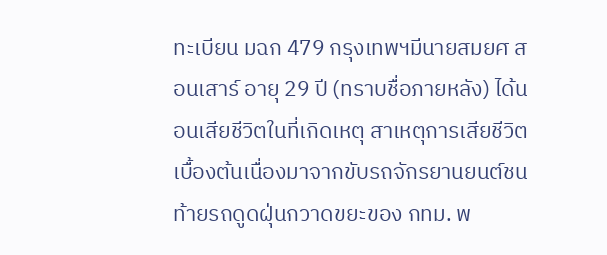ทะเบียน มฉก 479 กรุงเทพฯมีนายสมยศ สอนเสาร์ อายุ 29 ปี (ทราบชื่อภายหลัง) ได้นอนเสียชีวิตในที่เกิดเหตุ สาเหตุการเสียชีวิตเบื้องต้นเนื่องมาจากขับรถจักรยานยนต์ชนท้ายรถดูดฝุ่นกวาดขยะของ กทม. พ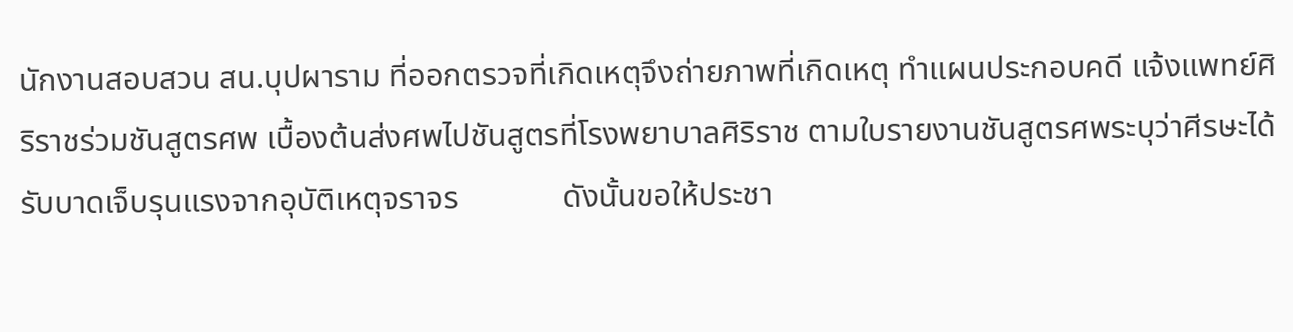นักงานสอบสวน สน.บุปผาราม ที่ออกตรวจที่เกิดเหตุจึงถ่ายภาพที่เกิดเหตุ ทำแผนประกอบคดี แจ้งแพทย์ศิริราชร่วมชันสูตรศพ เบื้องต้นส่งศพไปชันสูตรที่โรงพยาบาลศิริราช ตามใบรายงานชันสูตรศพระบุว่าศีรษะได้รับบาดเจ็บรุนแรงจากอุบัติเหตุจราจร             ดังนั้นขอให้ประชา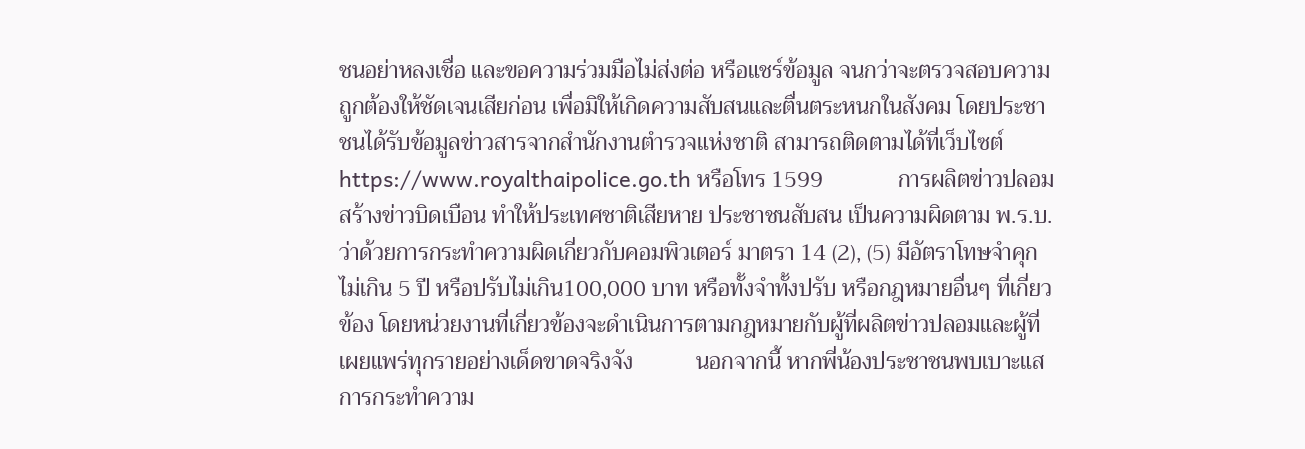ชนอย่าหลงเชื่อ และขอความร่วมมือไม่ส่งต่อ หรือแชร์ข้อมูล จนกว่าจะตรวจสอบความถูกต้องให้ชัดเจนเสียก่อน เพื่อมิให้เกิดความสับสนและตื่นตระหนกในสังคม โดยประชาชนได้รับข้อมูลข่าวสารจากสำนักงานตำรวจแห่งชาติ สามารถติดตามได้ที่เว็บไซต์ https://www.royalthaipolice.go.th หรือโทร 1599             การผลิตข่าวปลอม สร้างข่าวบิดเบือน ทำให้ประเทศชาติเสียหาย ประชาชนสับสน เป็นความผิดตาม พ.ร.บ.ว่าด้วยการกระทำความผิดเกี่ยวกับคอมพิวเตอร์ มาตรา 14 (2), (5) มีอัตราโทษจำคุกไม่เกิน 5 ปี หรือปรับไม่เกิน100,000 บาท หรือทั้งจำทั้งปรับ หรือกฎหมายอื่นๆ ที่เกี่ยวข้อง โดยหน่วยงานที่เกี่ยวข้องจะดำเนินการตามกฎหมายกับผู้ที่ผลิตข่าวปลอมและผู้ที่เผยแพร่ทุกรายอย่างเด็ดขาดจริงจัง           นอกจากนี้ หากพี่น้องประชาชนพบเบาะแสการกระทำความ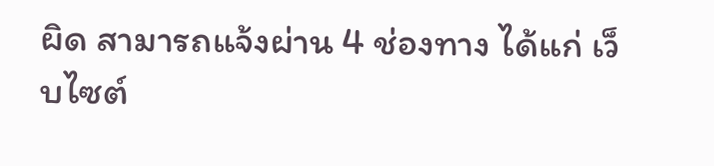ผิด สามารถแจ้งผ่าน 4 ช่องทาง ได้แก่ เว็บไซต์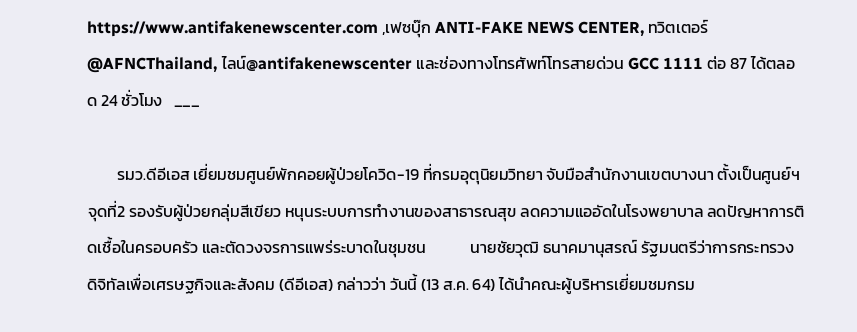https://www.antifakenewscenter.com ,เฟซบุ๊ก ANTI-FAKE NEWS CENTER, ทวิตเตอร์ @AFNCThailand, ไลน์@antifakenewscenter และช่องทางโทรศัพท์โทรสายด่วน GCC 1111 ต่อ 87 ได้ตลอด 24 ชั่วโมง   ___

        รมว.ดีอีเอส เยี่ยมชมศูนย์พักคอยผู้ป่วยโควิด-19 ที่กรมอุตุนิยมวิทยา จับมือสำนักงานเขตบางนา ตั้งเป็นศูนย์ฯ จุดที่2 รองรับผู้ป่วยกลุ่มสีเขียว หนุนระบบการทำงานของสาธารณสุข ลดความแออัดในโรงพยาบาล ลดปัญหาการติดเชื้อในครอบครัว และตัดวงจรการแพร่ระบาดในชุมชน            นายชัยวุฒิ ธนาคมานุสรณ์ รัฐมนตรีว่าการกระทรวงดิจิทัลเพื่อเศรษฐกิจและสังคม (ดีอีเอส) กล่าวว่า วันนี้ (13 ส.ค. 64) ได้นำคณะผู้บริหารเยี่ยมชมกรม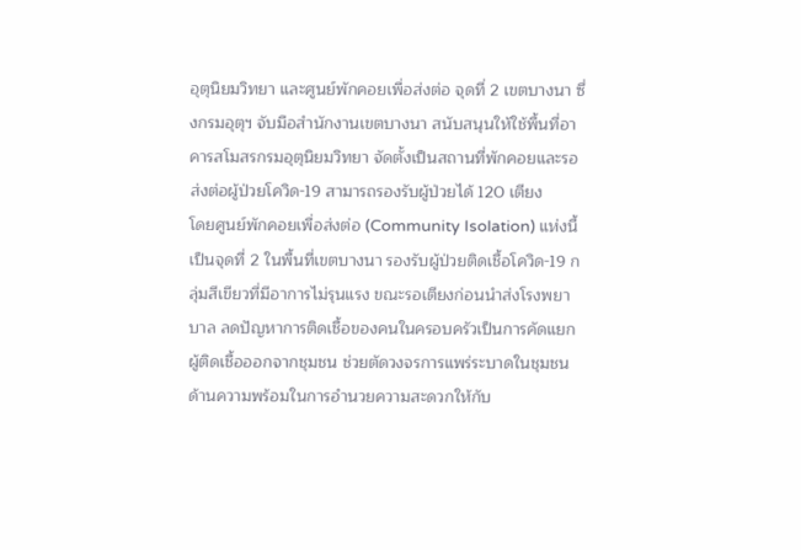อุตุนิยมวิทยา และศูนย์พักคอยเพื่อส่งต่อ จุดที่ 2 เขตบางนา ซึ่งกรมอุตุฯ จับมือสำนักงานเขตบางนา สนับสนุนให้ใช้พื้นที่อาคารสโมสรกรมอุตุนิยมวิทยา จัดตั้งเป็นสถานที่พักคอยและรอส่งต่อผู้ป่วยโควิด-19 สามารถรองรับผู้ป่วยได้ 120 เตียง          โดยศูนย์พักคอยเพื่อส่งต่อ (Community Isolation) แห่งนี้เป็นจุดที่ 2 ในพื้นที่เขตบางนา รองรับผู้ป่วยติดเชื้อโควิด-19 กลุ่มสีเขียวที่มีอาการไม่รุนแรง ขณะรอเตียงก่อนนำส่งโรงพยาบาล ลดปัญหาการติดเชื้อของคนในครอบครัวเป็นการคัดแยกผู้ติดเชื้อออกจากชุมชน ช่วยตัดวงจรการแพร่ระบาดในชุมชน          ด้านความพร้อมในการอำนวยความสะดวกให้กับ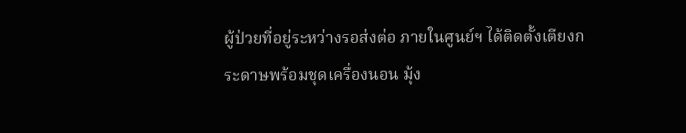ผู้ป่วยที่อยู่ระหว่างรอส่งต่อ ภายในศูนย์ฯ ได้ติดตั้งเตียงกระดาษพร้อมชุดเครื่องนอน มุ้ง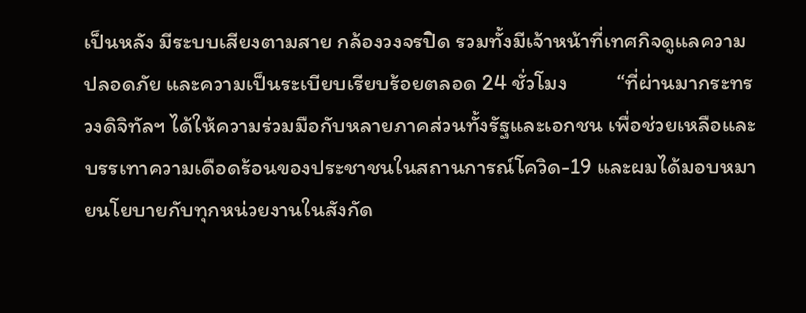เป็นหลัง มีระบบเสียงตามสาย กล้องวงจรปิด รวมทั้งมีเจ้าหน้าที่เทศกิจดูแลความปลอดภัย และความเป็นระเบียบเรียบร้อยตลอด 24 ชั่วโมง          “ที่ผ่านมากระทรวงดิจิทัลฯ ได้ให้ความร่วมมือกับหลายภาคส่วนทั้งรัฐและเอกชน เพื่อช่วยเหลือและบรรเทาความเดือดร้อนของประชาชนในสถานการณ์โควิด-19 และผมได้มอบหมายนโยบายกับทุกหน่วยงานในสังกัด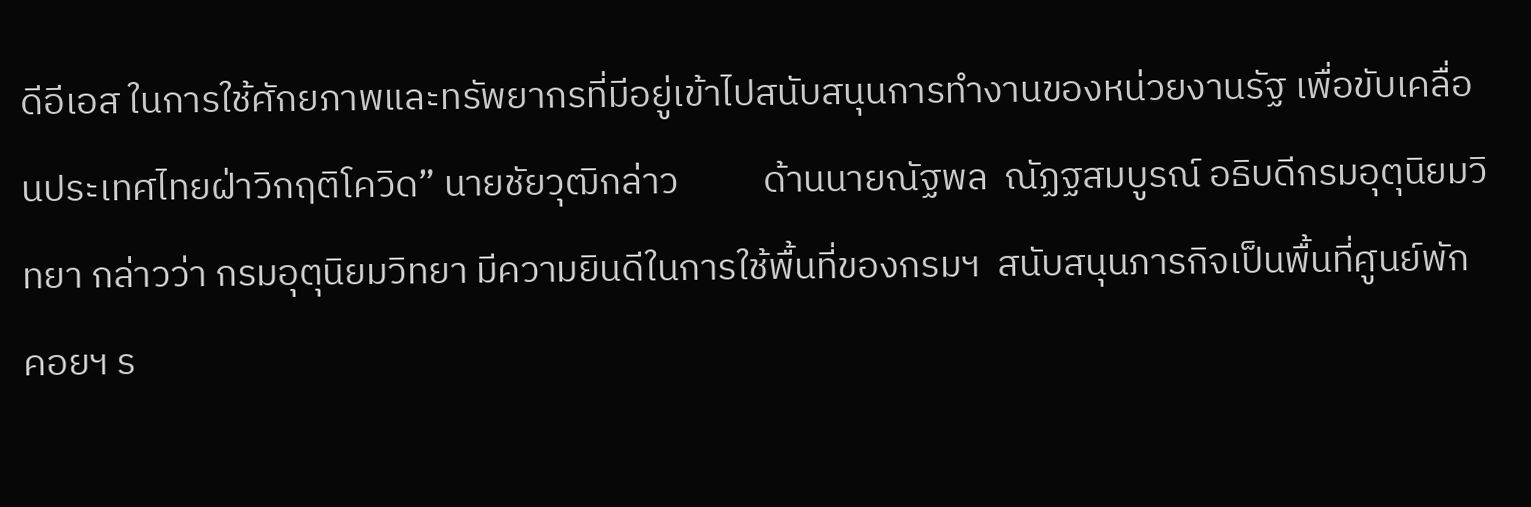ดีอีเอส ในการใช้ศักยภาพและทรัพยากรที่มีอยู่เข้าไปสนับสนุนการทำงานของหน่วยงานรัฐ เพื่อขับเคลื่อนประเทศไทยฝ่าวิกฤติโควิด” นายชัยวุฒิกล่าว          ด้านนายณัฐพล  ณัฏฐสมบูรณ์ อธิบดีกรมอุตุนิยมวิทยา กล่าวว่า กรมอุตุนิยมวิทยา มีความยินดีในการใช้พื้นที่ของกรมฯ  สนับสนุนภารกิจเป็นพื้นที่ศูนย์พักคอยฯ ร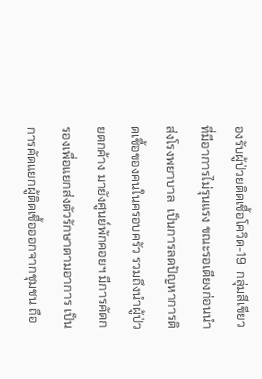องรับผู้ป่วยติดเชื้อโควิด-19  กลุ่มสีเขียวที่มีอาการไม่รุนแรง ขณะรอเตียงก่อนนำส่งโรงพยาบาล  เป็นการลดปัญหาการติดเชื้อของคนในครอบครัว รวมถึงนำผู้ป่วยตกค้าง มายังศูนย์พักคอยฯ มีการคัดกรองเพื่อแยกส่งตัวรักษาตามอาการ เป็นการคัดแยกผู้ติดเชื้อออกจากชุมชน ถือ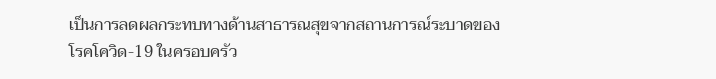เป็นการลดผลกระทบทางด้านสาธารณสุขจากสถานการณ์ระบาดของโรคโควิด-19 ในครอบครัว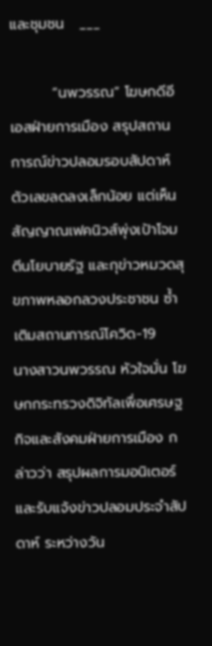และชุมชน   ___

        “นพวรรณ” โฆษกดีอีเอสฝ่ายการเมือง สรุปสถานการณ์ข่าวปลอมรอบสัปดาห์ ตัวเลขลดลงเล็กน้อย แต่เห็นสัญญาณเฟคนิวส์พุ่งเป้าโจมตีนโยบายรัฐ และกุข่าวหมวดสุขภาพหลอกลวงประชาชน ซ้ำเติมสถานการณ์โควิด-19            นางสาวนพวรรณ หัวใจมั่น โฆษกกระทรวงดิจิทัลเพื่อเศรษฐกิจและสังคมฝ่ายการเมือง กล่าวว่า สรุปผลการมอนิเตอร์ และรับแจ้งข่าวปลอมประจำสัปดาห์ ระหว่างวัน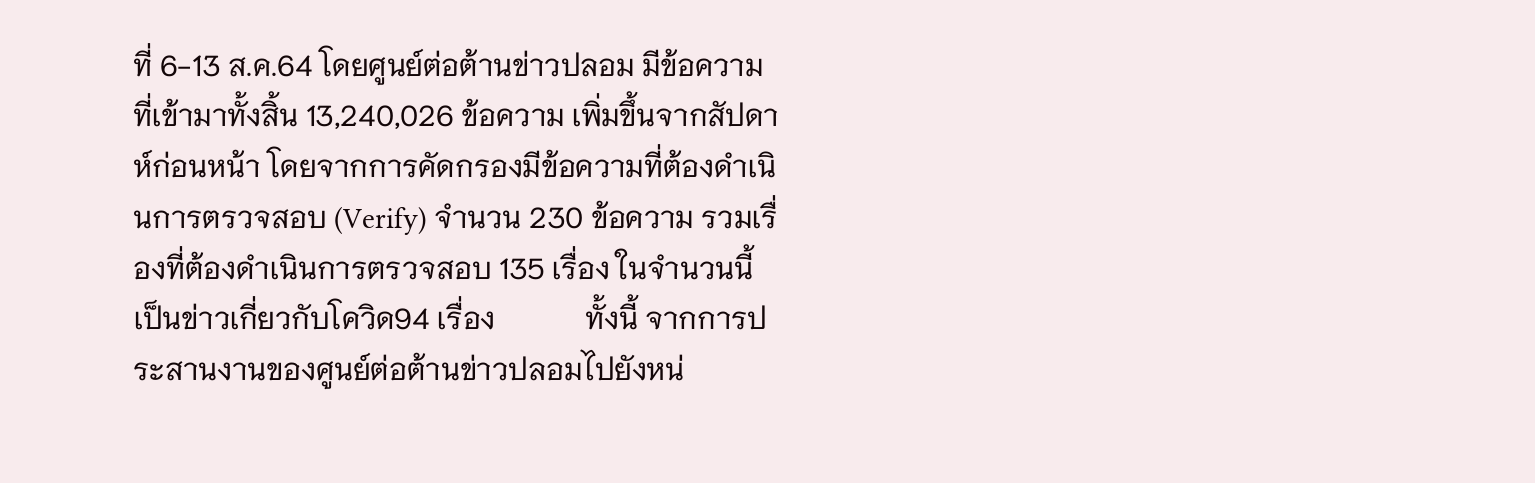ที่ 6-13 ส.ค.64 โดยศูนย์ต่อต้านข่าวปลอม มีข้อความที่เข้ามาทั้งสิ้น 13,240,026 ข้อความ เพิ่มขึ้นจากสัปดาห์ก่อนหน้า โดยจากการคัดกรองมีข้อความที่ต้องดำเนินการตรวจสอบ (Verify) จำนวน 230 ข้อความ รวมเรื่องที่ต้องดำเนินการตรวจสอบ 135 เรื่อง ในจำนวนนี้เป็นข่าวเกี่ยวกับโควิด94 เรื่อง            ทั้งนี้ จากการประสานงานของศูนย์ต่อต้านข่าวปลอมไปยังหน่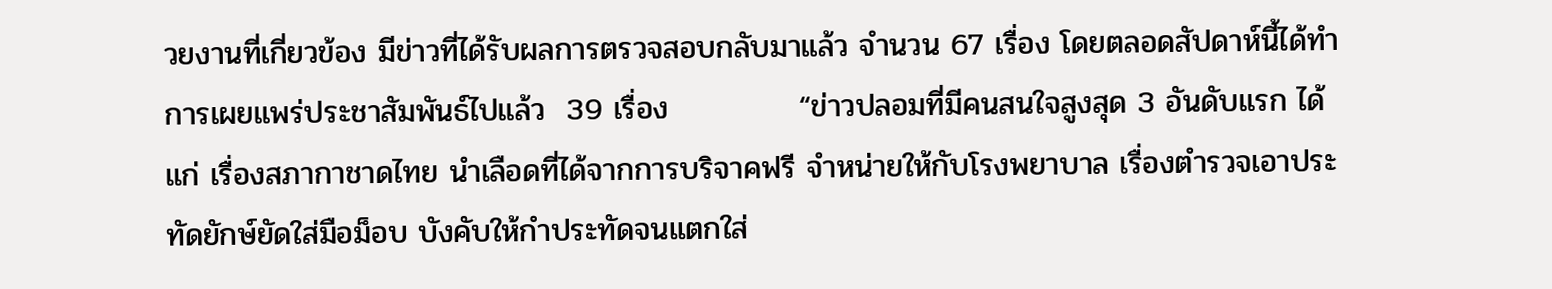วยงานที่เกี่ยวข้อง มีข่าวที่ได้รับผลการตรวจสอบกลับมาแล้ว จำนวน 67 เรื่อง โดยตลอดสัปดาห์นี้ได้ทำการเผยแพร่ประชาสัมพันธ์ไปแล้ว  39 เรื่อง            “ข่าวปลอมที่มีคนสนใจสูงสุด 3 อันดับแรก ได้แก่ เรื่องสภากาชาดไทย นำเลือดที่ได้จากการบริจาคฟรี จำหน่ายให้กับโรงพยาบาล เรื่องตำรวจเอาประทัดยักษ์ยัดใส่มือม็อบ บังคับให้กำประทัดจนแตกใส่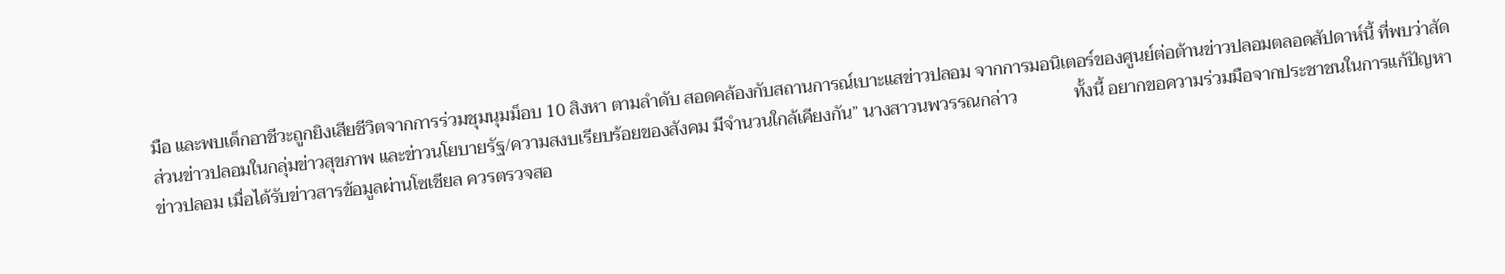มือ และพบเด็กอาชีวะถูกยิงเสียชีวิตจากการร่วมชุมนุมม็อบ 10 สิงหา ตามลำดับ สอดคล้องกับสถานการณ์เบาะแสข่าวปลอม จากการมอนิเตอร์ของศูนย์ต่อต้านข่าวปลอมตลอดสัปดาห์นี้ ที่พบว่าสัดส่วนข่าวปลอมในกลุ่มข่าวสุขภาพ และข่าวนโยบายรัฐ/ความสงบเรียบร้อยของสังคม มีจำนวนใกล้เคียงกัน” นางสาวนพวรรณกล่าว             ทั้งนี้ อยากขอความร่วมมือจากประชาชนในการแก้ปัญหาข่าวปลอม เมื่อได้รับข่าวสารข้อมูลผ่านโซเชียล ควรตรวจสอ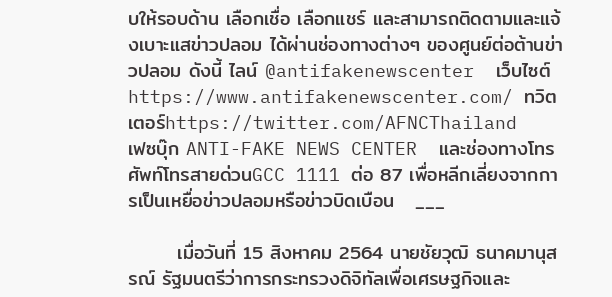บให้รอบด้าน เลือกเชื่อ เลือกแชร์ และสามารถติดตามและแจ้งเบาะแสข่าวปลอม ได้ผ่านช่องทางต่างๆ ของศูนย์ต่อต้านข่าวปลอม ดังนี้ ไลน์ @antifakenewscenter  เว็บไซต์ https://www.antifakenewscenter.com/ ทวิตเตอร์https://twitter.com/AFNCThailand    เฟซบุ๊ก ANTI-FAKE NEWS CENTER  และช่องทางโทรศัพท์โทรสายด่วนGCC 1111 ต่อ 87 เพื่อหลีกเลี่ยงจากการเป็นเหยื่อข่าวปลอมหรือข่าวบิดเบือน   ___

       เมื่อวันที่ 15 สิงหาคม 2564 นายชัยวุฒิ ธนาคมานุสรณ์ รัฐมนตรีว่าการกระทรวงดิจิทัลเพื่อเศรษฐกิจและ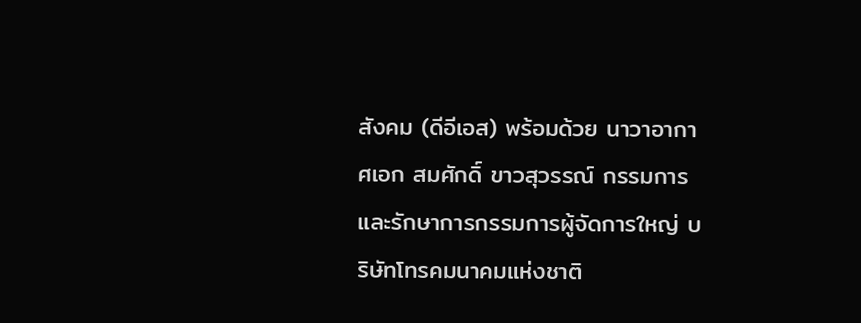สังคม (ดีอีเอส) พร้อมด้วย นาวาอากาศเอก สมศักดิ์ ขาวสุวรรณ์ กรรมการและรักษาการกรรมการผู้จัดการใหญ่ บริษัทโทรคมนาคมแห่งชาติ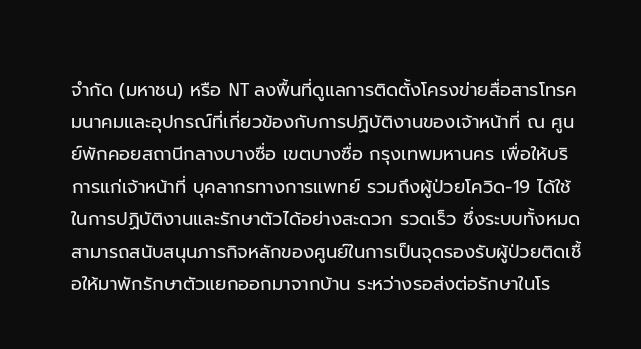จำกัด (มหาชน) หรือ NT ลงพื้นที่ดูแลการติดตั้งโครงข่ายสื่อสารโทรคมนาคมและอุปกรณ์ที่เกี่ยวข้องกับการปฏิบัติงานของเจ้าหน้าที่ ณ ศูนย์พักคอยสถานีกลางบางซื่อ เขตบางซื่อ กรุงเทพมหานคร เพื่อให้บริการแก่เจ้าหน้าที่ บุคลากรทางการแพทย์ รวมถึงผู้ป่วยโควิด-19 ได้ใช้ในการปฏิบัติงานและรักษาตัวได้อย่างสะดวก รวดเร็ว ซึ่งระบบทั้งหมดสามารถสนับสนุนภารกิจหลักของศูนย์ในการเป็นจุดรองรับผู้ป่วยติดเชื้อให้มาพักรักษาตัวแยกออกมาจากบ้าน ระหว่างรอส่งต่อรักษาในโร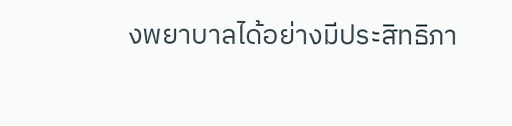งพยาบาลได้อย่างมีประสิทธิภา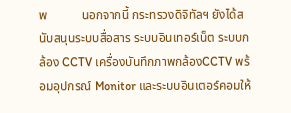พ           นอกจากนี้ กระทรวงดิจิทัลฯ ยังได้สนับสนุนระบบสื่อสาร ระบบอินเทอร์เน็ต ระบบกล้อง CCTV เครื่องบันทึกภาพกล้องCCTV พร้อมอุปกรณ์ Monitor และระบบอินเตอร์คอมให้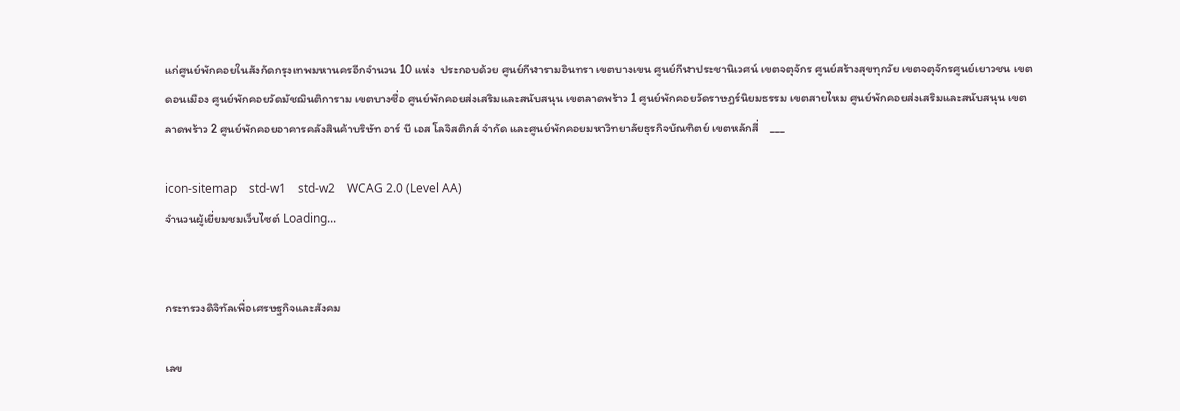แก่ศูนย์พักคอยในสังกัดกรุงเทพมหานครอีกจำนวน 10 แห่ง  ประกอบด้วย ศูนย์กีฬารามอินทรา เขตบางเขน ศูนย์กีฬาประชานิเวศน์ เขตจตุจักร ศูนย์สร้างสุขทุกวัย เขตจตุจักรศูนย์เยาวชน เขตดอนเมือง ศูนย์พักคอยวัดมัชฌินติการาม เขตบางซื่อ ศูนย์พักคอยส่งเสริมและสนับสนุน เขตลาดพร้าว 1 ศูนย์พักคอยวัดราษฎร์นิยมธรรม เขตสายไหม ศูนย์พักคอยส่งเสริมและสนับสนุน เขตลาดพร้าว 2 ศูนย์พักคอยอาคารคลังสินค้าบริษัท อาร์ บี เอส โลจิสติกส์ จำกัด และศูนย์พักคอยมหาวิทยาลัยธุรกิจบัณฑิตย์ เขตหลักสี่    ___

icon-sitemap    std-w1    std-w2    WCAG 2.0 (Level AA)
จำนวนผู้เยี่ยมชมเว็บไซต์ Loading...


กระทรวงดิจิทัลเพื่อเศรษฐกิจและสังคม

เลข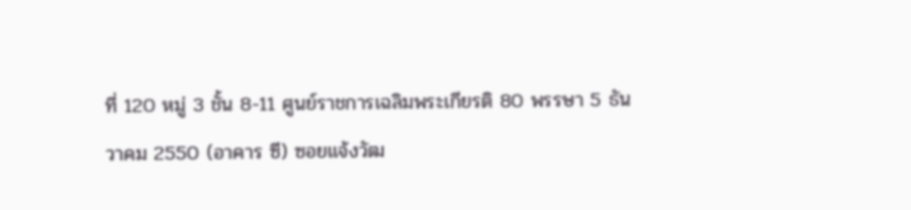ที่ 120 หมู่ 3 ชั้น 8-11 ศูนย์ราชการเฉลิมพระเกียรติ 80 พรรษา 5 ธันวาคม 2550 (อาคาร ซี) ซอยแจ้งวัฒ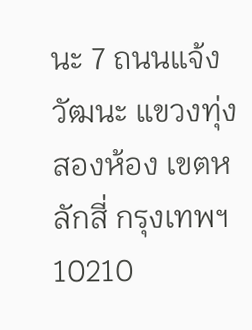นะ 7 ถนนแจ้งวัฒนะ แขวงทุ่งสองห้อง เขตหลักสี่ กรุงเทพฯ 10210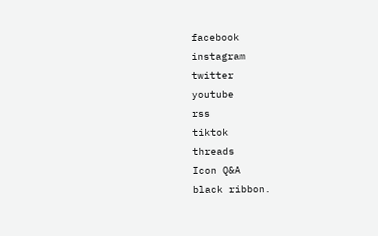facebook
instagram
twitter
youtube
rss
tiktok
threads
Icon Q&A
black ribbon.